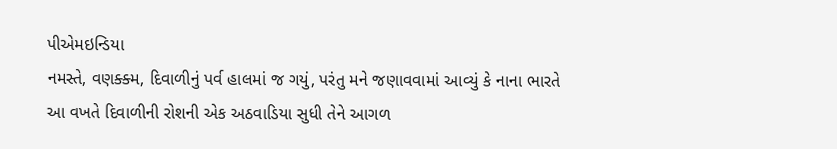પીએમઇન્ડિયા
નમસ્તે, વણક્ક્મ, દિવાળીનું પર્વ હાલમાં જ ગયું, પરંતુ મને જણાવવામાં આવ્યું કે નાના ભારતે આ વખતે દિવાળીની રોશની એક અઠવાડિયા સુધી તેને આગળ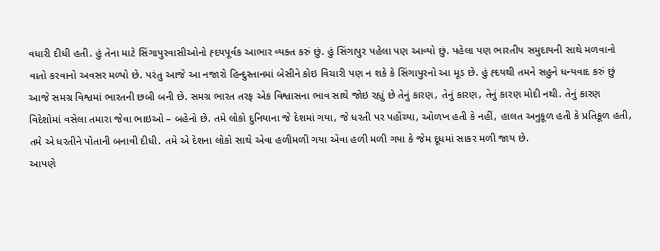વધારી દીધી હતી. હું તેના માટે સિંગાપુરવાસીઓનો હ્દયપૂર્વક આભાર વ્યક્ત કરું છું. હું સિંગાપુર પહેલા પણ આવ્યો છું. પહેલા પણ ભારતીય સમુદાયની સાથે મળવાનો વાતો કરવાનો અવસર મળ્યો છે. પરંતુ આજે આ નજારો હિન્દુસ્તાનમાં બેસીને કોઇ વિચારી પણ ન શકે કે સિંગાપુરનો આ મૂડ છે. હું હ્દયથી તમને સહુને ધન્યવાદ કરું છું આજે સમગ્ર વિશ્વમાં ભારતની છબી બની છે. સમગ્ર ભારત તરફ એક વિશ્વાસના ભાવ સાથે જોઇ રહ્યું છે તેનું કારણ, તેનું કારણ, તેનું કારણ મોદી નથી. તેનું કારણ વિદેશોમાં વસેલા તમારા જેવા ભાઇઓ – બહેનો છે. તમે લોકો દુનિયાના જે દેશમાં ગયા, જે ધરતી પર પહોંચ્યા, ઓળખ હતી કે નહીં, હાલત અનુકૂળ હતી કે પ્રતિકૂળ હતી, તમે એ ધરતીને પોતાની બનાવી દીધી. તમે એ દેશના લોકો સાથે એવા હળીમળી ગયા એવા હળી મળી ગયા કે જેમ દૂધમાં સાકર મળી જાય છે.
આપણે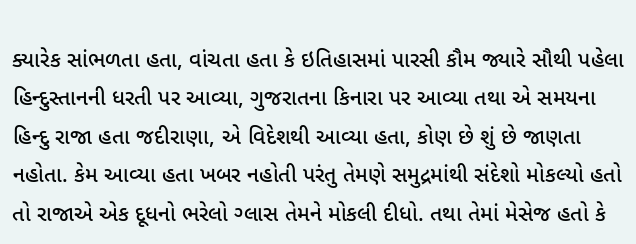ક્યારેક સાંભળતા હતા, વાંચતા હતા કે ઇતિહાસમાં પારસી કૌમ જ્યારે સૌથી પહેલા હિન્દુસ્તાનની ધરતી પર આવ્યા, ગુજરાતના કિનારા પર આવ્યા તથા એ સમયના હિન્દુ રાજા હતા જદીરાણા, એ વિદેશથી આવ્યા હતા, કોણ છે શું છે જાણતા નહોતા. કેમ આવ્યા હતા ખબર નહોતી પરંતુ તેમણે સમુદ્રમાંથી સંદેશો મોકલ્યો હતો તો રાજાએ એક દૂધનો ભરેલો ગ્લાસ તેમને મોકલી દીધો. તથા તેમાં મેસેજ હતો કે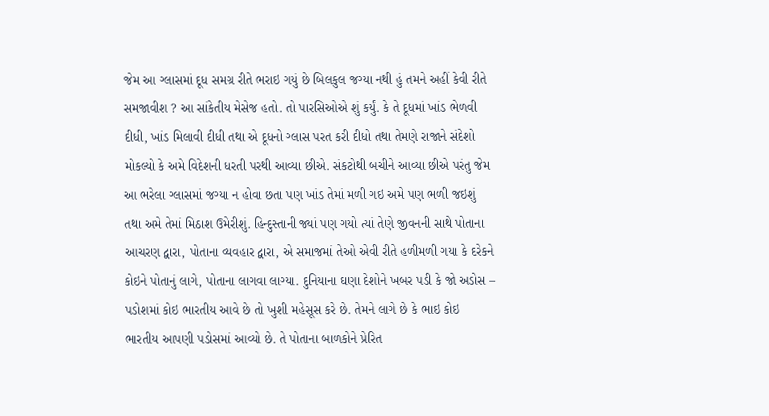જેમ આ ગ્લાસમાં દૂધ સમગ્ર રીતે ભરાઇ ગયું છે બિલકુલ જગ્યા નથી હું તમને અહીં કેવી રીતે સમજાવીશ ? આ સાંકેતીય મેસેજ હતો. તો પારસિઓએ શું કર્યું. કે તે દૂધમાં ખાંડ ભેળવી દીધી, ખાંડ મિલાવી દીધી તથા એ દૂધનો ગ્લાસ પરત કરી દીધો તથા તેમણે રાજાને સંદેશો મોકલ્યો કે અમે વિદેશની ધરતી પરથી આવ્યા છીએ. સંકટોથી બચીને આવ્યા છીએ પરંતુ જેમ આ ભરેલા ગ્લાસમાં જગ્યા ન હોવા છતા પણ ખાંડ તેમાં મળી ગઇ અમે પણ ભળી જઇશું તથા અમે તેમાં મિઠાશ ઉમેરીશું. હિન્દુસ્તાની જ્યાં પણ ગયો ત્યાં તેણે જીવનની સાથે પોતાના આચરણ દ્વારા, પોતાના વ્યવહાર દ્વારા, એ સમાજમાં તેઓ એવી રીતે હળીમળી ગયા કે દરેકને કોઇને પોતાનું લાગે, પોતાના લાગવા લાગ્યા. દુનિયાના ઘણા દેશોને ખબર પડી કે જો અડોસ – પડોશમાં કોઇ ભારતીય આવે છે તો ખુશી મહેસૂસ કરે છે. તેમને લાગે છે કે ભાઇ કોઇ ભારતીય આપણી પડોસમાં આવ્યો છે. તે પોતાના બાળકોને પ્રેરિત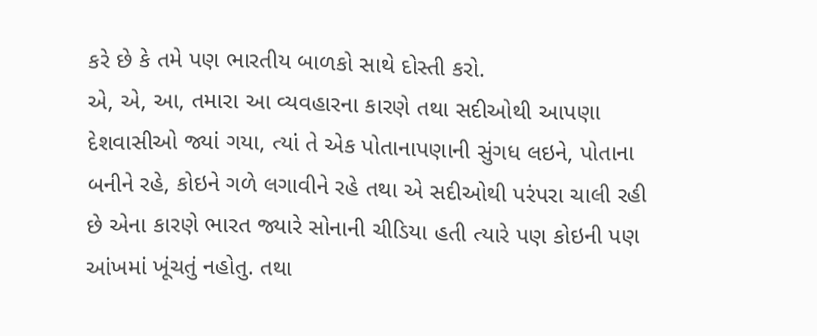કરે છે કે તમે પણ ભારતીય બાળકો સાથે દોસ્તી કરો.
એ, એ, આ, તમારા આ વ્યવહારના કારણે તથા સદીઓથી આપણા દેશવાસીઓ જ્યાં ગયા, ત્યાં તે એક પોતાનાપણાની સુંગધ લઇને, પોતાના બનીને રહે, કોઇને ગળે લગાવીને રહે તથા એ સદીઓથી પરંપરા ચાલી રહી છે એના કારણે ભારત જ્યારે સોનાની ચીડિયા હતી ત્યારે પણ કોઇની પણ આંખમાં ખૂંચતું નહોતુ. તથા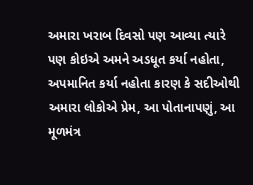અમારા ખરાબ દિવસો પણ આવ્યા ત્યારે પણ કોઇએ અમને અડધૂત કર્યા નહોતા, અપમાનિત કર્યા નહોતા કારણ કે સદીઓથી અમારા લોકોએ પ્રેમ, આ પોતાનાપણું, આ મૂળમંત્ર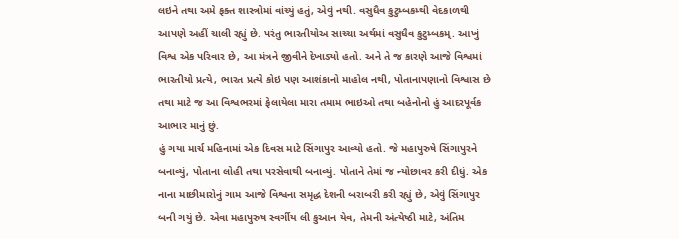લઇને તથા અમે ફક્ત શાસ્ત્રોમાં વાંચ્યું હતું, એવું નથી. વસુધૈવ કુટુમ્બકમ્થી વેદકાળથી આપણે અહીં ચાલી રહ્યું છે. પરંતુ ભારતીયોઅ સાચ્ચા અર્થમાં વસુધૈવ કુટુમ્બકમ્. આખું વિશ્વ એક પરિવાર છે, આ મંત્રને જીવીને દેખાડ્યો હતો. અને તે જ કારણે આજે વિશ્વમાં ભારતીયો પ્રત્યે, ભારત પ્રત્યે કોઇ પણ આશંકાનો માહોલ નથી, પોતાનાપણાનો વિશ્વાસ છે તથા માટે જ આ વિશ્વભરમાં ફેલાયેલા મારા તમામ ભાઇઓ તથા બહેનોનો હું આદરપૂર્વક આભાર માનું છું.
હું ગયા માર્ચ મહિનામાં એક દિવસ માટે સિંગાપુર આવ્યો હતો. જે મહાપુરુષે સિંગાપુરને બનાવ્યું, પોતાના લોહી તથા પરસેવાથી બનાવ્યું. પોતાને તેમાં જ ન્યોછાવર કરી દીધું. એક નાના માછીમારોનું ગામ આજે વિશ્વના સમૃદ્ધ દેશની બરાબરી કરી રહ્યું છે, એવું સિંગાપુર બની ગયું છે. એવા મહાપુરુષ સ્વર્ગીય લી કુઆન યેવ, તેમની અંત્યેષ્ઠી માટે, અંતિમ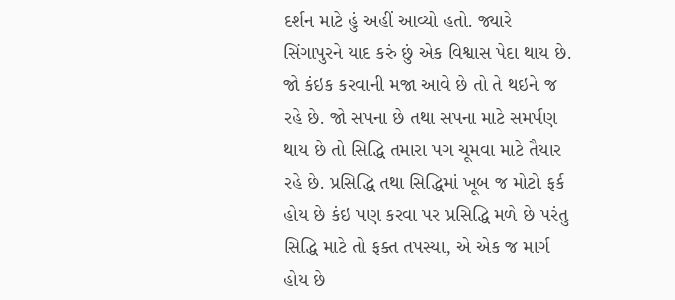દર્શન માટે હું અહીં આવ્યો હતો. જ્યારે સિંગાપુરને યાદ કરું છું એક વિશ્વાસ પેદા થાય છે.
જો કંઇક કરવાની મજા આવે છે તો તે થઇને જ રહે છે. જો સપના છે તથા સપના માટે સમર્પણ થાય છે તો સિદ્ધિ તમારા પગ ચૂમવા માટે તૈયાર રહે છે. પ્રસિદ્ધિ તથા સિદ્ધિમાં ખૂબ જ મોટો ફર્ક હોય છે કંઇ પણ કરવા પર પ્રસિદ્ધિ મળે છે પરંતુ સિદ્ધિ માટે તો ફક્ત તપસ્યા, એ એક જ માર્ગ હોય છે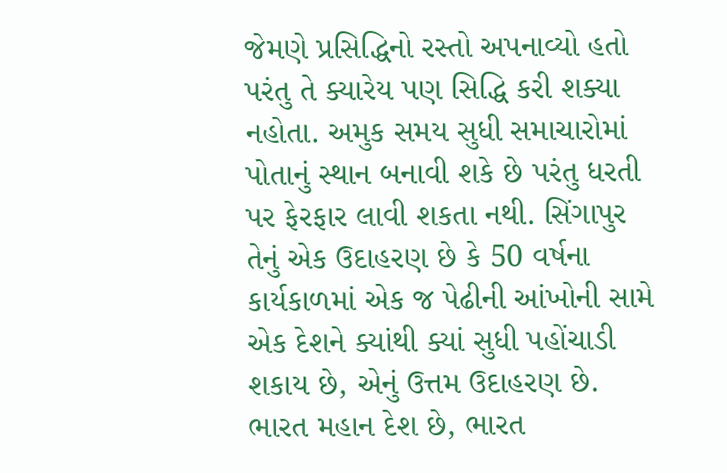જેમણે પ્રસિદ્ધિનો રસ્તો અપનાવ્યો હતો પરંતુ તે ક્યારેય પણ સિદ્ધિ કરી શક્યા નહોતા. અમુક સમય સુધી સમાચારોમાં પોતાનું સ્થાન બનાવી શકે છે પરંતુ ધરતી પર ફેરફાર લાવી શકતા નથી. સિંગાપુર તેનું એક ઉદાહરણ છે કે 50 વર્ષના કાર્યકાળમાં એક જ પેઢીની આંખોની સામે એક દેશને ક્યાંથી ક્યાં સુધી પહોંચાડી શકાય છે, એનું ઉત્તમ ઉદાહરણ છે. ભારત મહાન દેશ છે, ભારત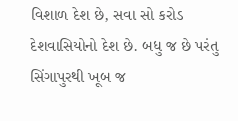વિશાળ દેશ છે, સવા સો કરોડ દેશવાસિયોનો દેશ છે. બધુ જ છે પરંતુ સિંગાપુરથી ખૂબ જ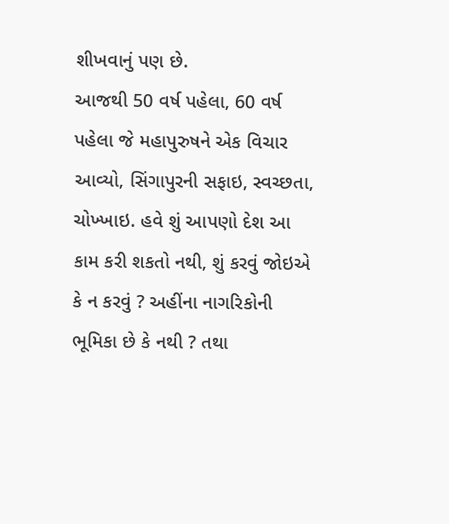શીખવાનું પણ છે.
આજથી 50 વર્ષ પહેલા, 60 વર્ષ પહેલા જે મહાપુરુષને એક વિચાર આવ્યો, સિંગાપુરની સફાઇ, સ્વચ્છતા, ચોખ્ખાઇ. હવે શું આપણો દેશ આ કામ કરી શકતો નથી, શું કરવું જોઇએ કે ન કરવું ? અહીંના નાગરિકોની ભૂમિકા છે કે નથી ? તથા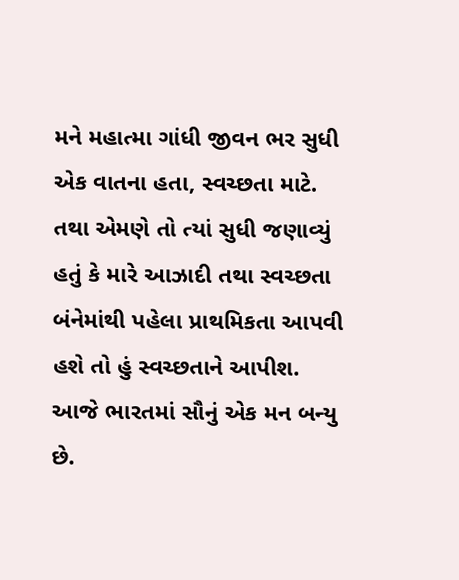મને મહાત્મા ગાંધી જીવન ભર સુધી એક વાતના હતા, સ્વચ્છતા માટે. તથા એમણે તો ત્યાં સુધી જણાવ્યું હતું કે મારે આઝાદી તથા સ્વચ્છતા બંનેમાંથી પહેલા પ્રાથમિકતા આપવી હશે તો હું સ્વચ્છતાને આપીશ.
આજે ભારતમાં સૌનું એક મન બન્યુ છે.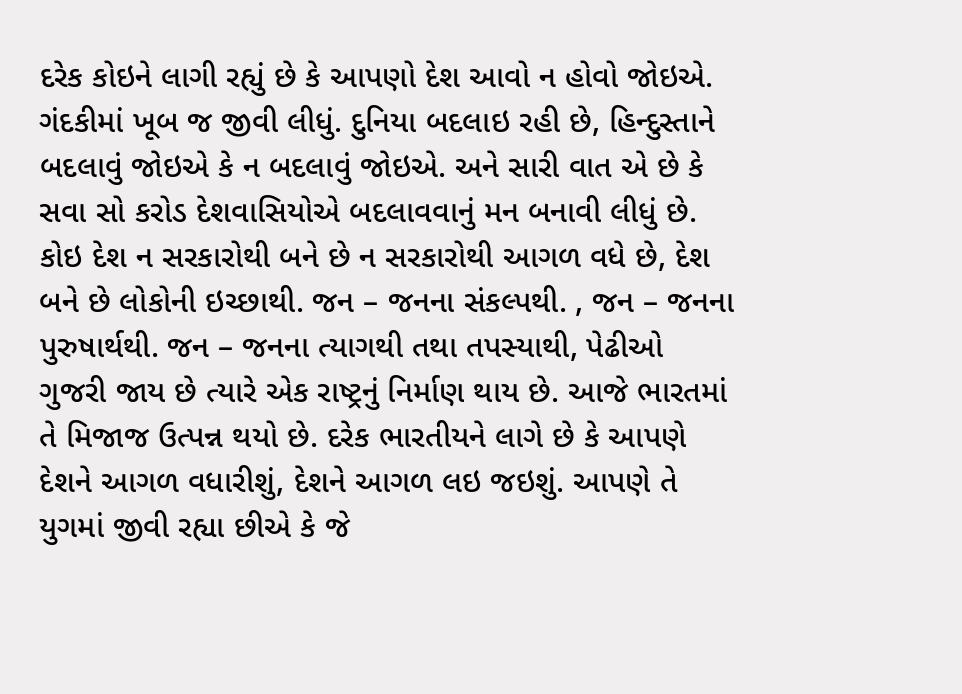દરેક કોઇને લાગી રહ્યું છે કે આપણો દેશ આવો ન હોવો જોઇએ. ગંદકીમાં ખૂબ જ જીવી લીધું. દુનિયા બદલાઇ રહી છે, હિન્દુસ્તાને બદલાવું જોઇએ કે ન બદલાવું જોઇએ. અને સારી વાત એ છે કે સવા સો કરોડ દેશવાસિયોએ બદલાવવાનું મન બનાવી લીધું છે. કોઇ દેશ ન સરકારોથી બને છે ન સરકારોથી આગળ વધે છે, દેશ બને છે લોકોની ઇચ્છાથી. જન – જનના સંકલ્પથી. , જન – જનના પુરુષાર્થથી. જન – જનના ત્યાગથી તથા તપસ્યાથી, પેઢીઓ ગુજરી જાય છે ત્યારે એક રાષ્ટ્રનું નિર્માણ થાય છે. આજે ભારતમાં તે મિજાજ ઉત્પન્ન થયો છે. દરેક ભારતીયને લાગે છે કે આપણે દેશને આગળ વધારીશું, દેશને આગળ લઇ જઇશું. આપણે તે યુગમાં જીવી રહ્યા છીએ કે જે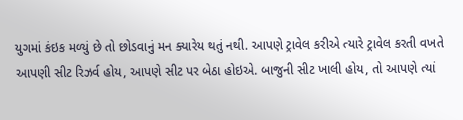યુગમાં કંઇક મળ્યું છે તો છોડવાનું મન ક્યારેય થતું નથી. આપણે ટ્રાવેલ કરીએ ત્યારે ટ્રાવેલ કરતી વખતે આપણી સીટ રિઝર્વ હોય, આપણે સીટ પર બેઠા હોઇએ. બાજુની સીટ ખાલી હોય, તો આપણે ત્યાં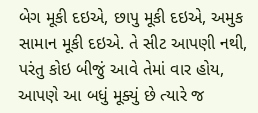બેગ મૂકી દઇએ, છાપુ મૂકી દઇએ, અમુક સામાન મૂકી દઇએ. તે સીટ આપણી નથી, પરંતુ કોઇ બીજું આવે તેમાં વાર હોય, આપણે આ બધું મૂક્યું છે ત્યારે જ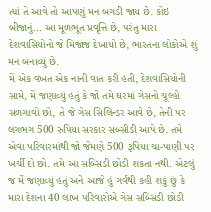ત્યાં તે આવે તો આપણું મન બગડી જાય છે. કોઇ બીજાનું… આ મૂળભૂત પ્રવૃત્તિ છે, પરંતુ મારા દેશવાસિયોનો જે મિજાજ દેખાયો છે, ભારતના લોકોએ શું મન બનાવ્યું છે.
મેં એક વખત એક નાની વાત કરી હતી, દેશવાસિયોની સામે, મેં જણાવ્યું હતું કે જો તમે ઘરમાં ગેસનો ચૂલ્હો સળગાવો છો, તે જે ગેસ સિલિન્ડર આવે છે, તેની પર લગભગ 500 રુપિયા સરકાર સબ્સીડી આપે છે. તમે એવા પરિવારમાંથી જો જેમણે 500 રૂપિયા ચા-પાણી પર ખર્ચી દો છો. તમે આ સબ્સિડી છોડી શકતા નથી. એટલું જ મેં જણાવ્યું હતું અને આજે હું ગર્વથી કહી શકું છું કે મારા દેશના 40 લાખ પરિવારોએ ગેસ સબ્સિડી છોડી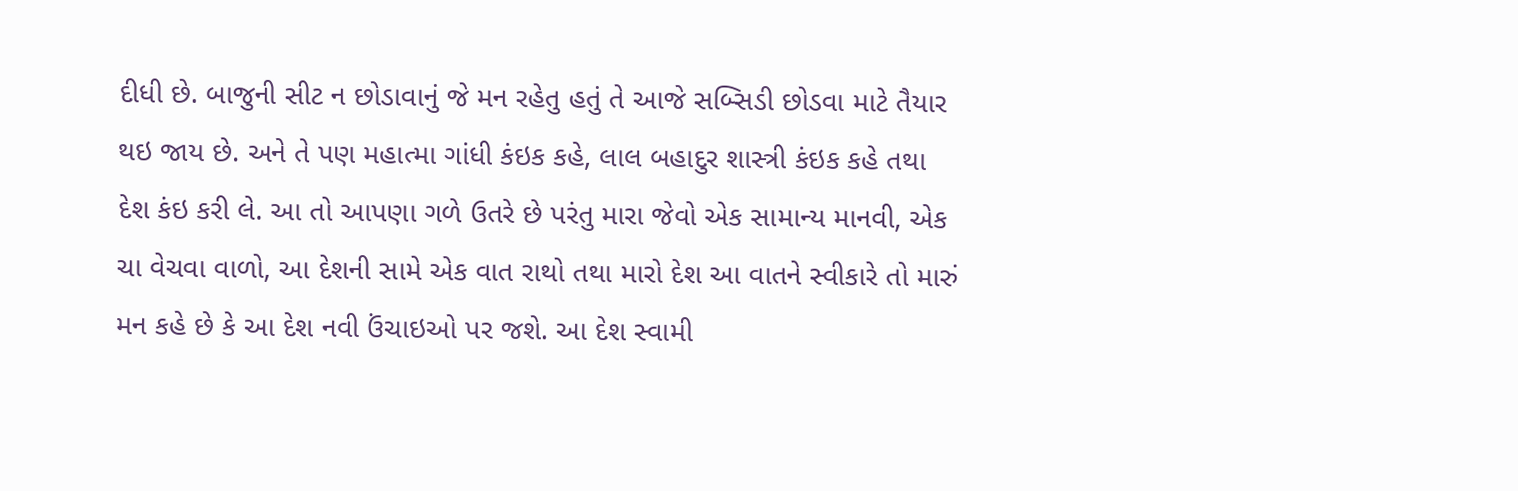દીધી છે. બાજુની સીટ ન છોડાવાનું જે મન રહેતુ હતું તે આજે સબ્સિડી છોડવા માટે તૈયાર થઇ જાય છે. અને તે પણ મહાત્મા ગાંધી કંઇક કહે, લાલ બહાદુર શાસ્ત્રી કંઇક કહે તથા દેશ કંઇ કરી લે. આ તો આપણા ગળે ઉતરે છે પરંતુ મારા જેવો એક સામાન્ય માનવી, એક ચા વેચવા વાળો, આ દેશની સામે એક વાત રાથો તથા મારો દેશ આ વાતને સ્વીકારે તો મારું મન કહે છે કે આ દેશ નવી ઉંચાઇઓ પર જશે. આ દેશ સ્વામી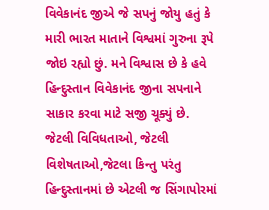વિવેકાનંદ જીએ જે સપનું જોયુ હતું કે મારી ભારત માતાને વિશ્વમાં ગુરુના રૂપે જોઇ રહ્યો છું. મને વિશ્વાસ છે કે હવે હિન્દુસ્તાન વિવેકાનંદ જીના સપનાને સાકાર કરવા માટે સજી ચૂક્યું છે. જેટલી વિવિધતાઓ, જેટલી વિશેષતાઓ,જેટલા કિન્તુ પરંતુ હિન્દુસ્તાનમાં છે એટલી જ સિંગાપોરમાં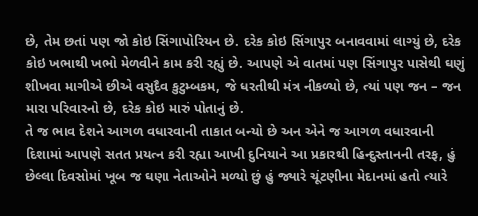છે, તેમ છતાં પણ જો કોઇ સિંગાપોરિયન છે. દરેક કોઇ સિંગાપુર બનાવવામાં લાગ્યું છે, દરેક કોઇ ખભાથી ખભો મેળવીને કામ કરી રહ્યું છે. આપણે એ વાતમાં પણ સિંગાપુર પાસેથી ઘણું શીખવા માગીએ છીએ વસુદૈવ કુટુમ્બકમ, જે ધરતીથી મંત્ર નીકળ્યો છે, ત્યાં પણ જન – જન મારા પરિવારનો છે, દરેક કોઇ મારું પોતાનું છે.
તે જ ભાવ દેશને આગળ વધારવાની તાકાત બન્યો છે અન એને જ આગળ વધારવાની દિશામાં આપણે સતત પ્રયત્ન કરી રહ્યા આખી દુનિયાને આ પ્રકારથી હિન્દુસ્તાનની તરફ, હું છેલ્લા દિવસોમાં ખૂબ જ ઘણા નેતાઓને મળ્યો છું હું જ્યારે ચૂંટણીના મેદાનમાં હતો ત્યારે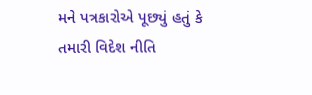મને પત્રકારોએ પૂછ્યું હતું કે તમારી વિદેશ નીતિ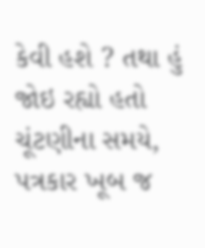કેવી હશે ? તથા હું જોઇ રહ્યો હતો ચૂંટણીના સમયે, પત્રકાર ખૂબ જ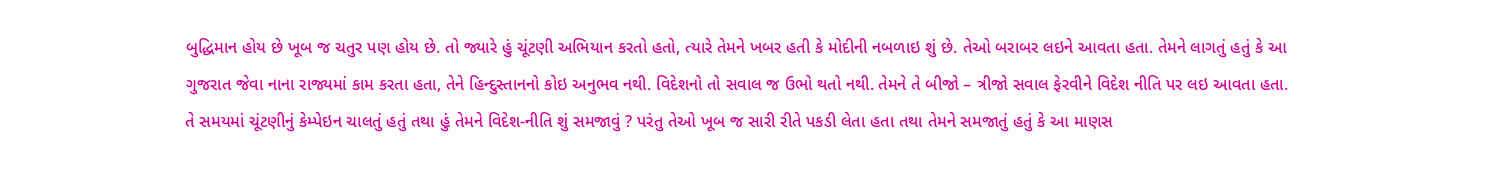બુદ્ધિમાન હોય છે ખૂબ જ ચતુર પણ હોય છે. તો જ્યારે હું ચૂંટણી અભિયાન કરતો હતો, ત્યારે તેમને ખબર હતી કે મોદીની નબળાઇ શું છે. તેઓ બરાબર લઇને આવતા હતા. તેમને લાગતું હતું કે આ ગુજરાત જેવા નાના રાજ્યમાં કામ કરતા હતા, તેને હિન્દુસ્તાનનો કોઇ અનુભવ નથી. વિદેશનો તો સવાલ જ ઉભો થતો નથી. તેમને તે બીજો – ત્રીજો સવાલ ફેરવીને વિદેશ નીતિ પર લઇ આવતા હતા. તે સમયમાં ચૂંટણીનું કેમ્પેઇન ચાલતું હતું તથા હું તેમને વિદેશ-નીતિ શું સમજાવું ? પરંતુ તેઓ ખૂબ જ સારી રીતે પકડી લેતા હતા તથા તેમને સમજાતું હતું કે આ માણસ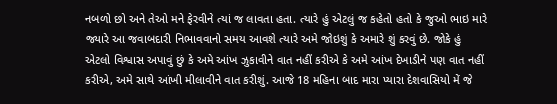નબળો છો અને તેઓ મને ફેરવીને ત્યાં જ લાવતા હતા. ત્યારે હું એટલું જ કહેતો હતો કે જુઓ ભાઇ મારે જ્યારે આ જવાબદારી નિભાવવાનો સમય આવશે ત્યારે અમે જોઇશું કે અમારે શું કરવું છે. જોકે હું એટલો વિશ્વાસ અપાવું છું કે અમે આંખ ઝુકાવીને વાત નહીં કરીએ કે અમે આંખ દેખાડીને પણ વાત નહીં કરીએ, અમે સાથે આંખી મીલાવીને વાત કરીશું. આજે 18 મહિના બાદ મારા પ્યારા દેશવાસિયો મેં જે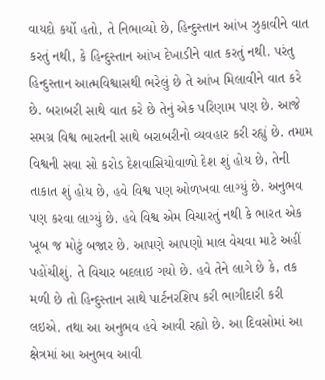વાયદો કર્યો હતો, તે નિભાવ્યો છે, હિન્દુસ્તાન આંખ ઝુકાવીને વાત કરતું નથી, કે હિન્દુસ્તાન આંખ દેખાડીને વાત કરતું નથી. પરંતુ હિન્દુસ્તાન આત્મવિશ્વાસથી ભરેલું છે તે આંખ મિલાવીને વાત કરે છે. બરાબરી સાથે વાત કરે છે તેનું એક પરિણામ પણ છે. આજે સમગ્ર વિશ્વ ભારતની સાથે બરાબરીનો વ્યવહાર કરી રહ્યું છે. તમામ વિશ્વની સવા સો કરોડ દેશવાસિયોવાળો દેશ શું હોય છે, તેની તાકાત શું હોય છે, હવે વિશ્વ પણ ઓળખવા લાગ્યું છે. અનુભવ પણ કરવા લાગ્યું છે. હવે વિશ્વ એમ વિચારતું નથી કે ભારત એક ખૂબ જ મોટું બજાર છે. આપણે આપણો માલ વેચવા માટે અહીં પહોંચીશું. તે વિચાર બદલાઇ ગયો છે. હવે તેને લાગે છે કે, તક મળી છે તો હિન્દુસ્તાન સાથે પાર્ટનરશિપ કરી ભાગીદારી કરી લઇએ. તથા આ અનુભવ હવે આવી રહ્યો છે. આ દિવસોમાં આ ક્ષેત્રમાં આ અનુભવ આવી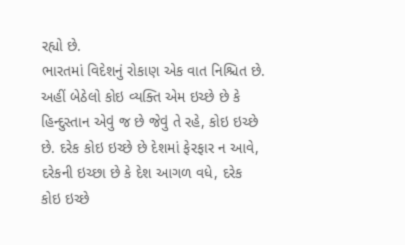રહ્યો છે.
ભારતમાં વિદેશનું રોકાણ એક વાત નિશ્ચિત છે. અહીં બેઠેલો કોઇ વ્યક્તિ એમ ઇચ્છે છે કે હિન્દુસ્તાન એવું જ છે જેવું તે રહે, કોઇ ઇચ્છે છે. દરેક કોઇ ઇચ્છે છે દેશમાં ફેરફાર ન આવે, દરેકની ઇચ્છા છે કે દેશ આગળ વધે, દરેક કોઇ ઇચ્છે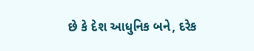છે કે દેશ આધુનિક બને, દરેક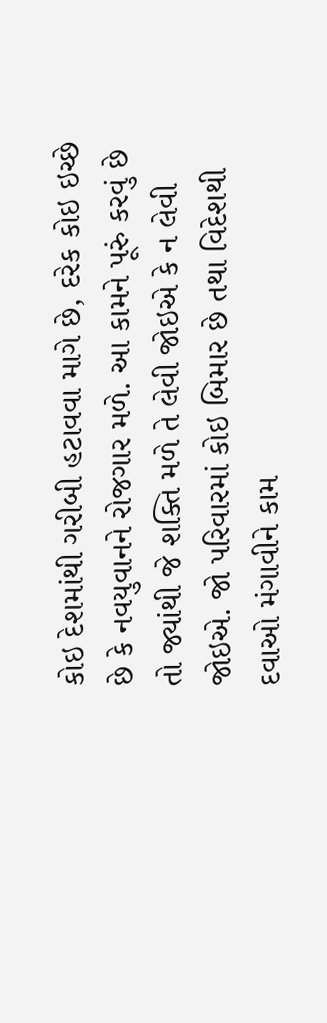કોઇ દેશમાંથી ગરીબી હટાવવા માગે છે, દરેક કોઇ ઇચ્છે છે કે નવયુવાનને રોજગાર મળે. આ કામને પૂરું કરવું છે તો જ્યાંથી જે શક્તિ મળે તે લેવી જોઇએ કે ન લેવી જોઇએ. જો પરિવારમાં કોઇ બિમાર છે તથા વિદેશથી દવાઓ મંગાવીને કામ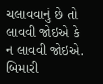ચલાવવાનું છે તો લાવવી જોઇએ કે ન લાવવી જોઇએ. બિમારી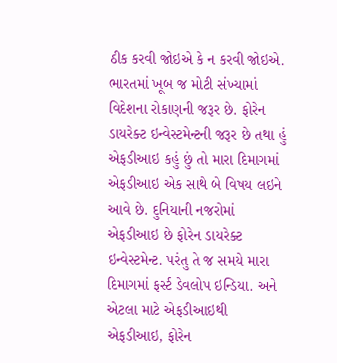ઠીક કરવી જોઇએ કે ન કરવી જોઇએ.
ભારતમાં ખૂબ જ મોટી સંખ્યામાં વિદેશના રોકાણની જરૂર છે. ફોરેન ડાયરેક્ટ ઇન્વેસ્ટમેન્ટની જરૂર છે તથા હું એફડીઆઇ કહું છું તો મારા દિમાગમાં એફડીઆઇ એક સાથે બે વિષય લઇને આવે છે. દુનિયાની નજરોમાં એફડીઆઇ છે ફોરેન ડાયરેક્ટ ઇન્વેસ્ટમેન્ટ. પરંતુ તે જ સમયે મારા દિમાગમાં ફર્સ્ટ ડેવલોપ ઇન્ડિયા. અને એટલા માટે એફડીઆઇથી એફડીઆઇ, ફોરેન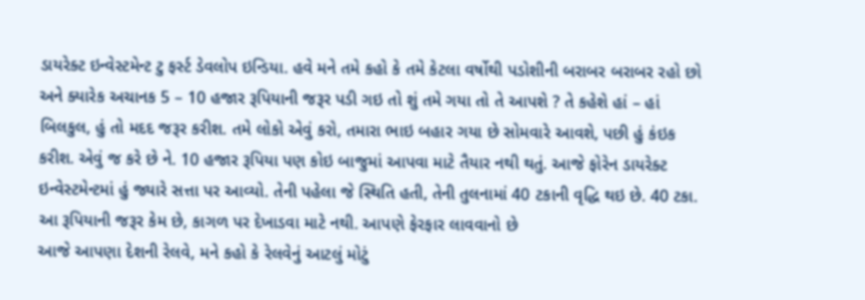ડાયરેક્ટ ઇન્વેસ્ટમેન્ટ ટુ ફર્સ્ટ ડેવલોપ ઇન્ડિયા. હવે મને તમે કહો કે તમે કેટલા વર્ષોથી પડોશીની બરાબર બરાબર રહો છો અને ક્યારેક અચાનક 5 – 10 હજાર રૂપિયાની જરૂર પડી ગઇ તો શું તમે ગયા તો તે આપશે ? તે કહેશે હાં – હાં બિલકુલ, હું તો મદદ જરૂર કરીશ. તમે લોકો એવું કરો, તમારા ભાઇ બહાર ગયા છે સોમવારે આવશે, પછી હું કંઇક કરીશ. એવું જ કરે છે ને. 10 હજાર રૂપિયા પણ કોઇ બાજુમાં આપવા માટે તૈયાર નથી થતું. આજે ફોરેન ડાયરેક્ટ ઇન્વેસ્ટમેન્ટમાં હું જ્યારે સત્તા પર આવ્યો. તેની પહેલા જે સ્થિતિ હતી, તેની તુલનામાં 40 ટકાની વૃદ્ધિ થઇ છે. 40 ટકા. આ રૂપિયાની જરૂર કેમ છે, કાગળ પર દેખાડવા માટે નથી. આપણે ફેરફાર લાવવાનો છે
આજે આપણા દેશની રેલવે, મને કહો કે રેલવેનું આટલું મોટું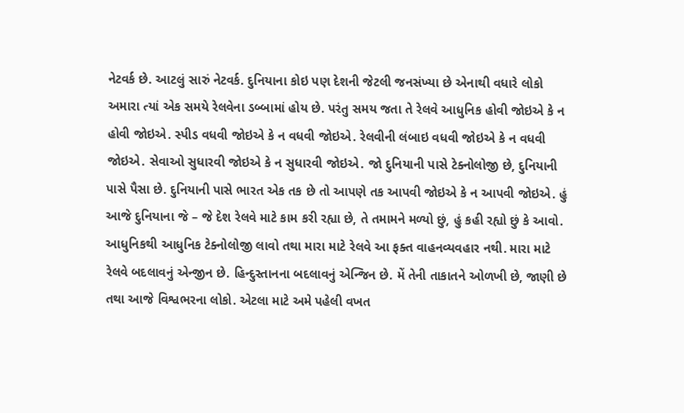નેટવર્ક છે. આટલું સારું નેટવર્ક. દુનિયાના કોઇ પણ દેશની જેટલી જનસંખ્યા છે એનાથી વધારે લોકો અમારા ત્યાં એક સમયે રેલવેના ડબ્બામાં હોય છે. પરંતુ સમય જતા તે રેલવે આધુનિક હોવી જોઇએ કે ન હોવી જોઇએ. સ્પીડ વધવી જોઇએ કે ન વધવી જોઇએ. રેલવીની લંબાઇ વધવી જોઇએ કે ન વધવી જોઇએ. સેવાઓ સુધારવી જોઇએ કે ન સુધારવી જોઇએ. જો દુનિયાની પાસે ટેક્નોલોજી છે, દુનિયાની પાસે પૈસા છે. દુનિયાની પાસે ભારત એક તક છે તો આપણે તક આપવી જોઇએ કે ન આપવી જોઇએ. હું આજે દુનિયાના જે – જે દેશ રેલવે માટે કામ કરી રહ્યા છે, તે તમામને મળ્યો છું, હું કહી રહ્યો છું કે આવો. આધુનિકથી આધુનિક ટેક્નોલોજી લાવો તથા મારા માટે રેલવે આ ફક્ત વાહનવ્યવહાર નથી. મારા માટે રેલવે બદલાવનું એન્જીન છે. હિન્દુસ્તાનના બદલાવનું એન્જિન છે. મેં તેની તાકાતને ઓળખી છે, જાણી છે તથા આજે વિશ્વભરના લોકો. એટલા માટે અમે પહેલી વખત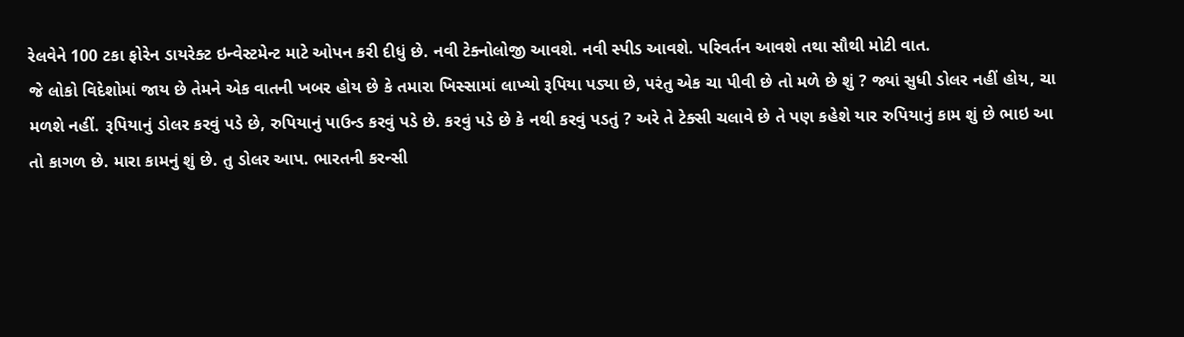રેલવેને 100 ટકા ફોરેન ડાયરેક્ટ ઇન્વેસ્ટમેન્ટ માટે ઓપન કરી દીધું છે. નવી ટેક્નોલોજી આવશે. નવી સ્પીડ આવશે. પરિવર્તન આવશે તથા સૌથી મોટી વાત.
જે લોકો વિદેશોમાં જાય છે તેમને એક વાતની ખબર હોય છે કે તમારા ખિસ્સામાં લાખ્યો રૂપિયા પડ્યા છે, પરંતુ એક ચા પીવી છે તો મળે છે શું ? જ્યાં સુધી ડોલર નહીં હોય, ચા મળશે નહીં. રૂપિયાનું ડોલર કરવું પડે છે, રુપિયાનું પાઉન્ડ કરવું પડે છે. કરવું પડે છે કે નથી કરવું પડતું ? અરે તે ટેક્સી ચલાવે છે તે પણ કહેશે યાર રુપિયાનું કામ શું છે ભાઇ આ તો કાગળ છે. મારા કામનું શું છે. તુ ડોલર આપ. ભારતની કરન્સી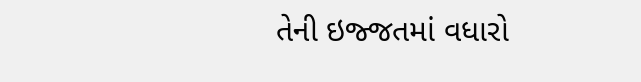તેની ઇજ્જતમાં વધારો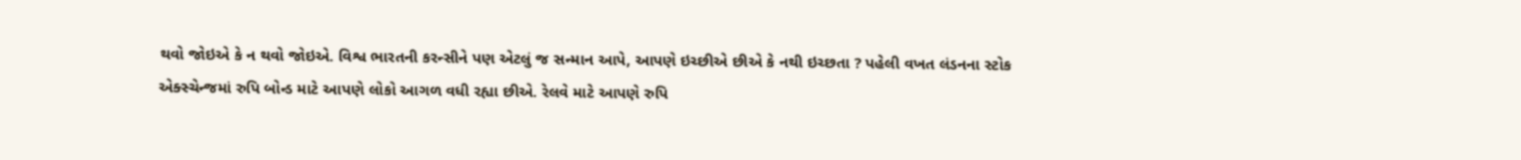થવો જોઇએ કે ન થવો જોઇએ. વિશ્વ ભારતની કરન્સીને પણ એટલું જ સન્માન આપે, આપણે ઇચ્છીએ છીએ કે નથી ઇચ્છતા ? પહેલી વખત લંડનના સ્ટોક એક્સ્ચેન્જમાં રુપિ બોન્ડ માટે આપણે લોકો આગળ વધી રહ્યા છીએ. રેલવે માટે આપણે રુપિ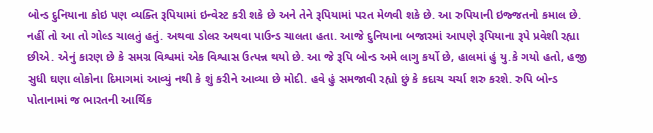બોન્ડ દુનિયાના કોઇ પણ વ્યક્તિ રૂપિયામાં ઇન્વેસ્ટ કરી શકે છે અને તેને રૂપિયામાં પરત મેળવી શકે છે. આ રુપિયાની ઇજ્જતનો કમાલ છે. નહીં તો આ તો ગોલ્ડ ચાલતું હતું. અથવા ડોલર અથવા પાઉન્ડ ચાલતા હતા. આજે દુનિયાના બજારમાં આપણે રૂપિયાના રૂપે પ્રવેશી રહ્યા છીએ. એનું કારણ છે કે સમગ્ર વિશ્વમાં એક વિશ્વાસ ઉત્પન્ન થયો છે. આ જે રૂપિ બોન્ડ અમે લાગુ કર્યો છે, હાલમાં હું યુ.કે ગયો હતો, હજી સુધી ઘણા લોકોના દિમાગમાં આવ્યું નથી કે શું કરીને આવ્યા છે મોદી. હવે હું સમજાવી રહ્યો છું કે કદાચ ચર્ચા શરુ કરશે. રુપિ બોન્ડ પોતાનામાં જ ભારતની આર્થિક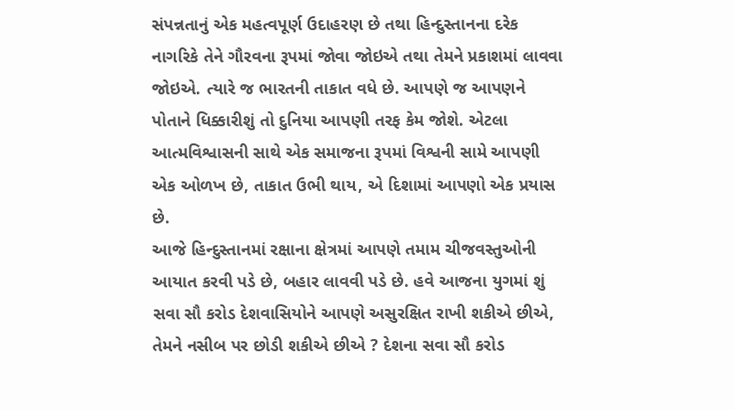સંપન્નતાનું એક મહત્વપૂર્ણ ઉદાહરણ છે તથા હિન્દુસ્તાનના દરેક નાગરિકે તેને ગૌરવના રૂપમાં જોવા જોઇએ તથા તેમને પ્રકાશમાં લાવવા જોઇએ. ત્યારે જ ભારતની તાકાત વધે છે. આપણે જ આપણને પોતાને ધિક્કારીશું તો દુનિયા આપણી તરફ કેમ જોશે. એટલા આત્મવિશ્વાસની સાથે એક સમાજના રૂપમાં વિશ્વની સામે આપણી એક ઓળખ છે, તાકાત ઉભી થાય, એ દિશામાં આપણો એક પ્રયાસ છે.
આજે હિન્દુસ્તાનમાં રક્ષાના ક્ષેત્રમાં આપણે તમામ ચીજવસ્તુઓની આયાત કરવી પડે છે, બહાર લાવવી પડે છે. હવે આજના યુગમાં શું સવા સૌ કરોડ દેશવાસિયોને આપણે અસુરક્ષિત રાખી શકીએ છીએ, તેમને નસીબ પર છોડી શકીએ છીએ ? દેશના સવા સૌ કરોડ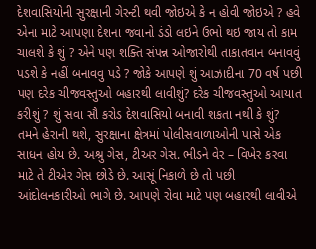દેશવાસિયોની સુરક્ષાની ગેરન્ટી થવી જોઇએ કે ન હોવી જોઇએ ? હવે એના માટે આપણા દેશના જવાનો ડંડો લઇને ઉભો થઇ જાય તો કામ ચાલશે કે શું ? એને પણ શક્તિ સંપન્ન ઓજારોથી તાકાતવાન બનાવવું પડશે કે નહીં બનાવવુ પડે ? જોકે આપણે શું આઝાદીના 70 વર્ષ પછી પણ દરેક ચીજવસ્તુઓ બહારથી લાવીશું? દરેક ચીજવસ્તુઓ આયાત કરીશું ? શું સવા સૌ કરોડ દેશવાસિયો બનાવી શકતા નથી કે શું? તમને હેરાની થશે, સુરક્ષાના ક્ષેત્રમાં પોલીસવાળાઓની પાસે એક સાધન હોય છે. અશ્રુ ગેસ, ટીઅર ગેસ. ભીડને વેર – વિખેર કરવા માટે તે ટીએર ગેસ છોડે છે. આસૂં નિકાળે છે તો પછી આંદોલનકારીઓ ભાગે છે. આપણે રોવા માટે પણ બહારથી લાવીએ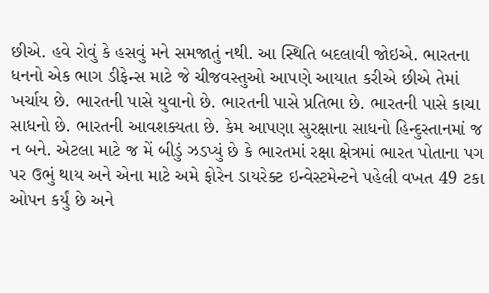છીએ. હવે રોવું કે હસવું મને સમજાતું નથી. આ સ્થિતિ બદલાવી જોઇએ. ભારતના ધનનો એક ભાગ ડીફેન્સ માટે જે ચીજવસ્તુઓ આપણે આયાત કરીએ છીએ તેમાં ખર્ચાય છે. ભારતની પાસે યુવાનો છે. ભારતની પાસે પ્રતિભા છે. ભારતની પાસે કાચા સાધનો છે. ભારતની આવશક્યતા છે. કેમ આપણા સુરક્ષાના સાધનો હિન્દુસ્તાનમાં જ ન બને. એટલા માટે જ મેં બીડું ઝડપ્યું છે કે ભારતમાં રક્ષા ક્ષેત્રમાં ભારત પોતાના પગ પર ઉભું થાય અને એના માટે અમે ફોરેન ડાયરેક્ટ ઇન્વેસ્ટમેન્ટને પહેલી વખત 49 ટકા ઓપન કર્યું છે અને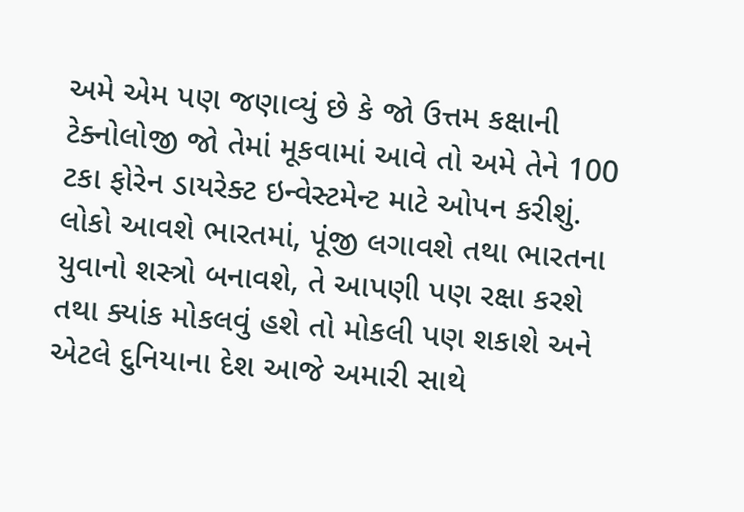અમે એમ પણ જણાવ્યું છે કે જો ઉત્તમ કક્ષાની ટેક્નોલોજી જો તેમાં મૂકવામાં આવે તો અમે તેને 100 ટકા ફોરેન ડાયરેક્ટ ઇન્વેસ્ટમેન્ટ માટે ઓપન કરીશું. લોકો આવશે ભારતમાં, પૂંજી લગાવશે તથા ભારતના યુવાનો શસ્ત્રો બનાવશે, તે આપણી પણ રક્ષા કરશે તથા ક્યાંક મોકલવું હશે તો મોકલી પણ શકાશે અને એટલે દુનિયાના દેશ આજે અમારી સાથે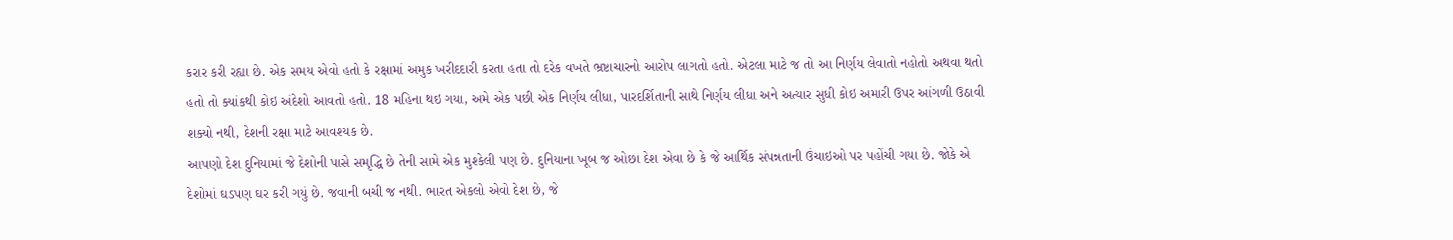કરાર કરી રહ્યા છે. એક સમય એવો હતો કે રક્ષામાં અમુક ખરીદદારી કરતા હતા તો દરેક વખતે ભ્રષ્ટાચારનો આરોપ લાગતો હતો. એટલા માટે જ તો આ નિર્ણય લેવાતો નહોતો અથવા થતો હતો તો ક્યાંકથી કોઇ અંદેશો આવતો હતો. 18 મહિના થઇ ગયા, અમે એક પછી એક નિર્ણય લીધા, પારદર્શિતાની સાથે નિર્ણય લીધા અને અત્યાર સુધી કોઇ અમારી ઉપર આંગળી ઉઠાવી શક્યો નથી, દેશની રક્ષા માટે આવશ્યક છે.
આપણો દેશ દુનિયામાં જે દેશોની પાસે સમૃદ્ધિ છે તેની સામે એક મુશ્કેલી પણ છે. દુનિયાના ખૂબ જ ઓછા દેશ એવા છે કે જે આર્થિક સંપન્નતાની ઉંચાઇઓ પર પહોંચી ગયા છે. જોકે એ દેશોમાં ઘડપણ ઘર કરી ગયું છે. જવાની બચી જ નથી. ભારત એકલો એવો દેશ છે, જે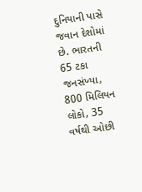દુનિયાની પાસે જવાન દેશોમાં છે. ભારતની 65 ટકા જનસંખ્યા, 800 મિલિયન લોકો, 35 વર્ષથી ઓછી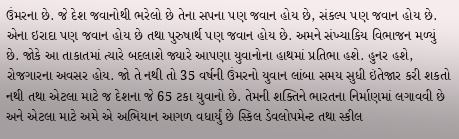ઉંમરના છે. જે દેશ જવાનોથી ભરેલો છે તેના સપના પણ જવાન હોય છે, સંકલ્પ પણ જવાન હોય છે. એના ઇરાદા પણ જવાન હોય છે તથા પુરુષાર્થ પણ જવાન હોય છે. અમને સંખ્યાકિય વિભાજન મળ્યું છે. જોકે આ તાકાતમાં ત્યારે બદલાશે જ્યારે આપણા યુવાનોના હાથમાં પ્રતિભા હશે. હુનર હશે, રોજગારના અવસર હોય. જો તે નથી તો 35 વર્ષની ઉંમરનો યુવાન લાંબા સમય સુધી ઇંતેજાર કરી શકતો નથી તથા એટલા માટે જ દેશના જે 65 ટકા યુવાનો છે. તેમની શક્તિને ભારતના નિર્માણમાં લગાવવી છે અને એટલા માટે અમે એ અભિયાન આગળ વધાર્યું છે સ્કિલ ડેવલોપમેન્ટ તથા સ્કીલ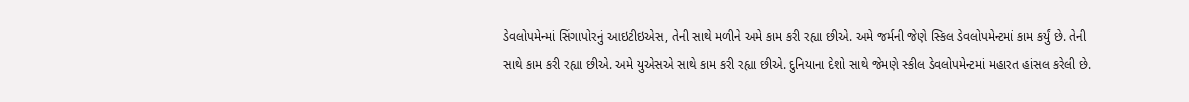ડેવલોપમેન્માં સિંગાપોરનું આઇટીઇએસ, તેની સાથે મળીને અમે કામ કરી રહ્યા છીએ. અમે જર્મની જેણે સ્કિલ ડેવલોપમેન્ટમાં કામ કર્યું છે. તેની સાથે કામ કરી રહ્યા છીએ. અમે યુએસએ સાથે કામ કરી રહ્યા છીએ. દુનિયાના દેશો સાથે જેમણે સ્કીલ ડેવલોપમેન્ટમાં મહારત હાંસલ કરેલી છે.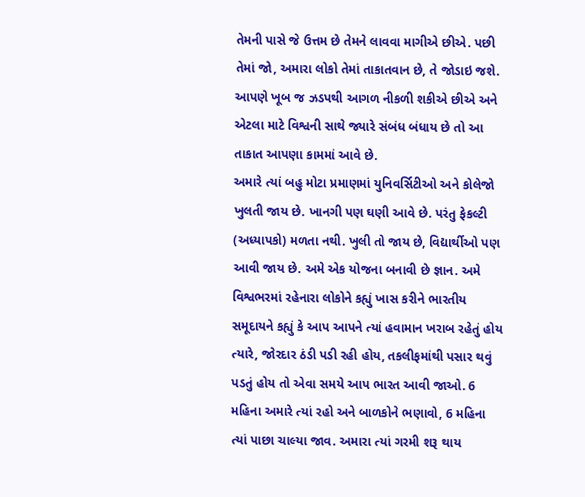તેમની પાસે જે ઉત્તમ છે તેમને લાવવા માગીએ છીએ. પછી તેમાં જો, અમારા લોકો તેમાં તાકાતવાન છે, તે જોડાઇ જશે. આપણે ખૂબ જ ઝડપથી આગળ નીકળી શકીએ છીએ અને એટલા માટે વિશ્વની સાથે જ્યારે સંબંધ બંધાય છે તો આ તાકાત આપણા કામમાં આવે છે.
અમારે ત્યાં બહુ મોટા પ્રમાણમાં યુનિવર્સિટીઓ અને કોલેજો ખુલતી જાય છે. ખાનગી પણ ઘણી આવે છે. પરંતુ ફેકલ્ટી (અધ્યાપકો) મળતા નથી. ખુલી તો જાય છે, વિદ્યાર્થીઓ પણ આવી જાય છે. અમે એક યોજના બનાવી છે જ્ઞાન. અમે વિશ્વભરમાં રહેનારા લોકોને કહ્યું ખાસ કરીને ભારતીય સમૂદાયને કહ્યું કે આપ આપને ત્યાં હવામાન ખરાબ રહેતું હોય ત્યારે, જોરદાર ઠંડી પડી રહી હોય, તકલીફમાંથી પસાર થવું પડતું હોય તો એવા સમયે આપ ભારત આવી જાઓ. 6 મહિના અમારે ત્યાં રહો અને બાળકોને ભણાવો, 6 મહિના ત્યાં પાછા ચાલ્યા જાવ. અમારા ત્યાં ગરમી શરૂ થાય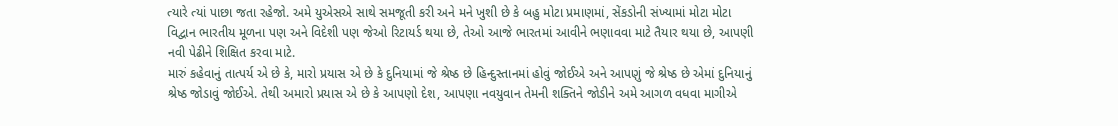ત્યારે ત્યાં પાછા જતા રહેજો. અમે યુએસએ સાથે સમજૂતી કરી અને મને ખુશી છે કે બહુ મોટા પ્રમાણમાં, સેંકડોની સંખ્યામાં મોટા મોટા વિદ્વાન ભારતીય મૂળના પણ અને વિદેશી પણ જેઓ રિટાયર્ડ થયા છે, તેઓ આજે ભારતમાં આવીને ભણાવવા માટે તૈયાર થયા છે, આપણી નવી પેઢીને શિક્ષિત કરવા માટે.
મારું કહેવાનું તાત્પર્ય એ છે કે, મારો પ્રયાસ એ છે કે દુનિયામાં જે શ્રેષ્ઠ છે હિન્દુસ્તાનમાં હોવું જોઈએ અને આપણું જે શ્રેષ્ઠ છે એમાં દુનિયાનું શ્રેષ્ઠ જોડાવું જોઈએ. તેથી અમારો પ્રયાસ એ છે કે આપણો દેશ, આપણા નવયુવાન તેમની શક્તિને જોડીને અમે આગળ વધવા માગીએ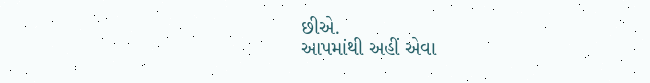છીએ.
આપમાંથી અહીં એવા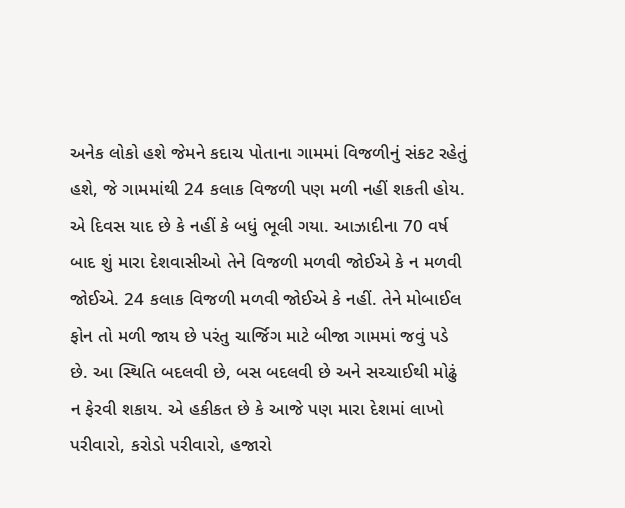અનેક લોકો હશે જેમને કદાચ પોતાના ગામમાં વિજળીનું સંકટ રહેતું હશે, જે ગામમાંથી 24 કલાક વિજળી પણ મળી નહીં શકતી હોય. એ દિવસ યાદ છે કે નહીં કે બધું ભૂલી ગયા. આઝાદીના 70 વર્ષ બાદ શું મારા દેશવાસીઓ તેને વિજળી મળવી જોઈએ કે ન મળવી જોઈએ. 24 કલાક વિજળી મળવી જોઈએ કે નહીં. તેને મોબાઈલ ફોન તો મળી જાય છે પરંતુ ચાર્જિગ માટે બીજા ગામમાં જવું પડે છે. આ સ્થિતિ બદલવી છે, બસ બદલવી છે અને સચ્ચાઈથી મોઢું ન ફેરવી શકાય. એ હકીકત છે કે આજે પણ મારા દેશમાં લાખો પરીવારો, કરોડો પરીવારો, હજારો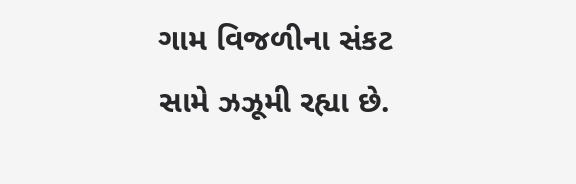ગામ વિજળીના સંકટ સામે ઝઝૂમી રહ્યા છે.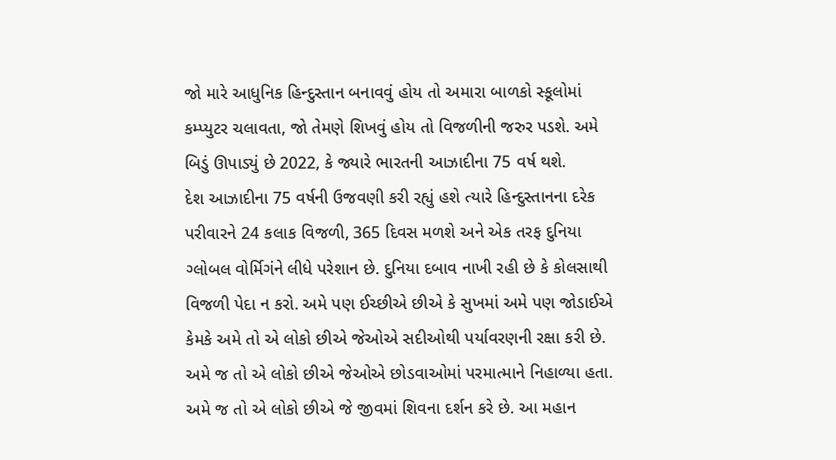જો મારે આધુનિક હિન્દુસ્તાન બનાવવું હોય તો અમારા બાળકો સ્કૂલોમાં કમ્પ્યુટર ચલાવતા, જો તેમણે શિખવું હોય તો વિજળીની જરુર પડશે. અમે બિડું ઊપાડ્યું છે 2022, કે જ્યારે ભારતની આઝાદીના 75 વર્ષ થશે.
દેશ આઝાદીના 75 વર્ષની ઉજવણી કરી રહ્યું હશે ત્યારે હિન્દુસ્તાનના દરેક પરીવારને 24 કલાક વિજળી, 365 દિવસ મળશે અને એક તરફ દુનિયા ગ્લોબલ વોર્મિગંને લીધે પરેશાન છે. દુનિયા દબાવ નાખી રહી છે કે કોલસાથી વિજળી પેદા ન કરો. અમે પણ ઈચ્છીએ છીએ કે સુખમાં અમે પણ જોડાઈએ કેમકે અમે તો એ લોકો છીએ જેઓએ સદીઓથી પર્યાવરણની રક્ષા કરી છે. અમે જ તો એ લોકો છીએ જેઓએ છોડવાઓમાં પરમાત્માને નિહાળ્યા હતા. અમે જ તો એ લોકો છીએ જે જીવમાં શિવના દર્શન કરે છે. આ મહાન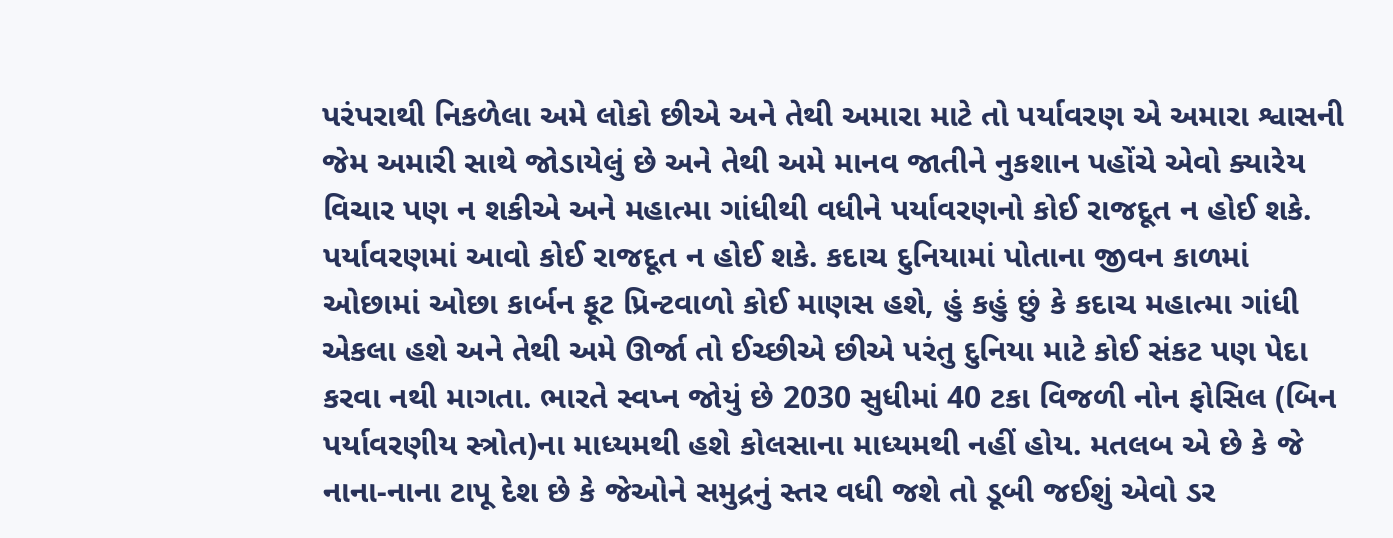પરંપરાથી નિકળેલા અમે લોકો છીએ અને તેથી અમારા માટે તો પર્યાવરણ એ અમારા શ્વાસની જેમ અમારી સાથે જોડાયેલું છે અને તેથી અમે માનવ જાતીને નુકશાન પહોંચે એવો ક્યારેય વિચાર પણ ન શકીએ અને મહાત્મા ગાંધીથી વધીને પર્યાવરણનો કોઈ રાજદૂત ન હોઈ શકે.
પર્યાવરણમાં આવો કોઈ રાજદૂત ન હોઈ શકે. કદાચ દુનિયામાં પોતાના જીવન કાળમાં ઓછામાં ઓછા કાર્બન ફૂટ પ્રિન્ટવાળો કોઈ માણસ હશે, હું કહું છું કે કદાચ મહાત્મા ગાંધી એકલા હશે અને તેથી અમે ઊર્જા તો ઈચ્છીએ છીએ પરંતુ દુનિયા માટે કોઈ સંકટ પણ પેદા કરવા નથી માગતા. ભારતે સ્વપ્ન જોયું છે 2030 સુધીમાં 40 ટકા વિજળી નોન ફોસિલ (બિન પર્યાવરણીય સ્ત્રોત)ના માધ્યમથી હશે કોલસાના માધ્યમથી નહીં હોય. મતલબ એ છે કે જે નાના-નાના ટાપૂ દેશ છે કે જેઓને સમુદ્રનું સ્તર વધી જશે તો ડૂબી જઈશું એવો ડર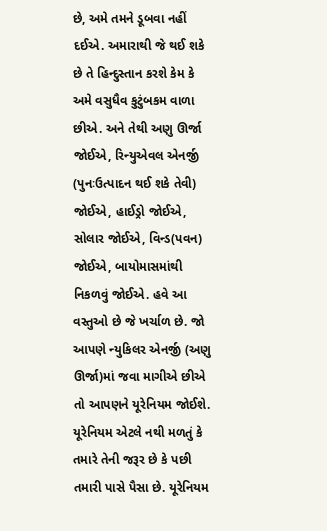છે, અમે તમને ડૂબવા નહીં દઈએ. અમારાથી જે થઈ શકે છે તે હિન્દુસ્તાન કરશે કેમ કે અમે વસુધૈવ કુટુંબકમ વાળા છીએ. અને તેથી અણુ ઊર્જા જોઈએ, રિન્યુએવલ એનર્જી (પુનઃઉત્પાદન થઈ શકે તેવી) જોઈએ, હાઈડ્રો જોઈએ, સોલાર જોઈએ, વિન્ડ(પવન) જોઈએ, બાયોમાસમાંથી નિકળવું જોઈએ. હવે આ વસ્તુઓ છે જે ખર્ચાળ છે. જો આપણે ન્યુકિલર એનર્જી (અણુ ઊર્જા)માં જવા માગીએ છીએ તો આપણને યૂરેનિયમ જોઈશે. યૂરેનિયમ એટલે નથી મળતું કે તમારે તેની જરૂર છે કે પછી તમારી પાસે પૈસા છે. યૂરેનિયમ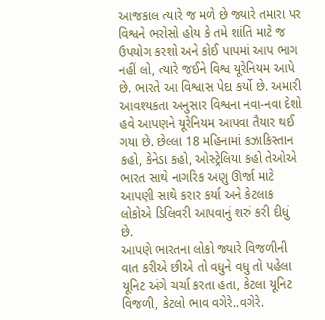આજકાલ ત્યારે જ મળે છે જ્યારે તમારા પર વિશ્વને ભરોસો હોય કે તમે શાંતિ માટે જ ઉપયોગ કરશો અને કોઈ પાપમાં આપ ભાગ નહીં લો, ત્યારે જઈને વિશ્વ યૂરેનિયમ આપે છે. ભારતે આ વિશ્વાસ પેદા કર્યો છે. અમારી આવશ્યકતા અનુસાર વિશ્વના નવા-નવા દેશો હવે આપણને યૂરેનિયમ આપવા તૈયાર થઈ ગયા છે. છેલ્લા 18 મહિનામાં કઝાકિસ્તાન કહો, કેનેડા કહો, ઓસ્ટ્રેલિયા કહો તેઓએ ભારત સાથે નાગરિક અણુ ઊર્જા માટે આપણી સાથે કરાર કર્યા અને કેટલાક લોકોએ ડિલિવરી આપવાનું શરું કરી દીધું છે.
આપણે ભારતના લોકો જ્યારે વિજળીની વાત કરીએ છીએ તો વધુને વધુ તો પહેલા યૂનિટ અંગે ચર્ચા કરતા હતા, કેટલા યૂનિટ વિજળી, કેટલો ભાવ વગેરે..વગેરે.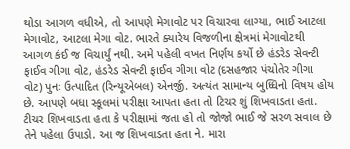થોડા આગળ વધીએ, તો આપણે મેગાવોટ પર વિચારવા લાગ્યા, ભાઈ આટલા મેગાવોટ, આટલા મેગા વોટ. ભારતે ક્યારેય વિજળીના ક્ષેત્રમાં મેગાવોટથી આગળ કંઈ જ વિચાર્યું નથી. અમે પહેલી વખત નિર્ણય કર્યો છે હંડરેડ સેવન્ટી ફાઈવ ગીગા વોટ, હંડરેડ સેવન્ટી ફાઈવ ગીગા વોટ (દસહજાર પંચોતેર ગીગા વોટ) પુનઃ ઉત્પાદિત (રિન્યૂએબલ) એનર્જી. અત્યંત સામાન્ય બુધ્ધિનો વિષય હોય છે. આપણે બધા સ્કૂલમાં પરીક્ષા આપતા હતા તો ટિચર શું શિખવાડતા હતા. ટીચર શિખવાડતા હતા કે પરીક્ષામાં જતા હો તો જોજો ભાઈ જે સરળ સવાલ છે તેને પહેલા ઉપાડો. આ જ શિખવાડતા હતા ને. મારા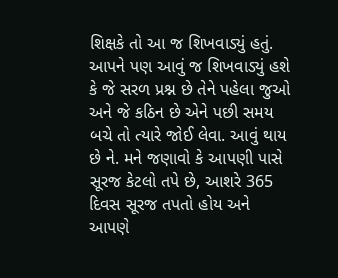શિક્ષકે તો આ જ શિખવાડ્યું હતું. આપને પણ આવું જ શિખવાડ્યું હશે કે જે સરળ પ્રશ્ન છે તેને પહેલા જુઓ અને જે કઠિન છે એને પછી સમય બચે તો ત્યારે જોઈ લેવા. આવું થાય છે ને. મને જણાવો કે આપણી પાસે સૂરજ કેટલો તપે છે, આશરે 365 દિવસ સૂરજ તપતો હોય અને આપણે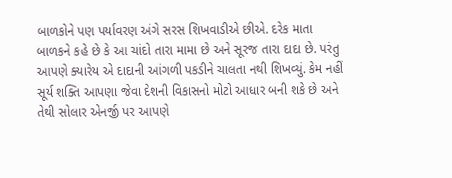બાળકોને પણ પર્યાવરણ અંગે સરસ શિખવાડીએ છીએ. દરેક માતા બાળકને કહે છે કે આ ચાંદો તારા મામા છે અને સૂરજ તારા દાદા છે. પરંતુ આપણે ક્યારેય એ દાદાની આંગળી પકડીને ચાલતા નથી શિખવ્યું. કેમ નહીં સૂર્ય શક્તિ આપણા જેવા દેશની વિકાસનો મોટો આધાર બની શકે છે અને તેથી સોલાર એનર્જી પર આપણે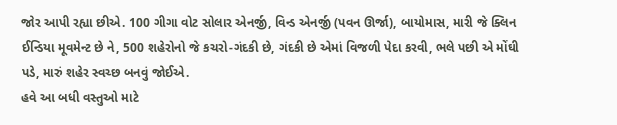જોર આપી રહ્યા છીએ. 100 ગીગા વોટ સોલાર એનર્જી, વિન્ડ એનર્જી (પવન ઊર્જા), બાયોમાસ, મારી જે ક્લિન ઈન્ડિયા મૂવમેન્ટ છે ને, 500 શહેરોનો જે કચરો-ગંદકી છે, ગંદકી છે એમાં વિજળી પેદા કરવી, ભલે પછી એ મોંઘી પડે, મારું શહેર સ્વચ્છ બનવું જોઈએ.
હવે આ બધી વસ્તુઓ માટે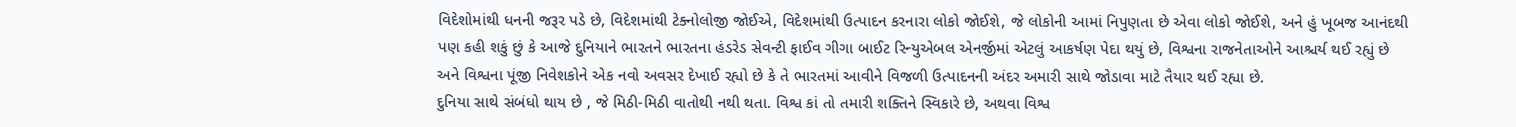વિદેશોમાંથી ધનની જરૂર પડે છે, વિદેશમાંથી ટેક્નોલોજી જોઈએ, વિદેશમાંથી ઉત્પાદન કરનારા લોકો જોઈશે, જે લોકોની આમાં નિપુણતા છે એવા લોકો જોઈશે, અને હું ખૂબજ આનંદથી પણ કહી શકું છું કે આજે દુનિયાને ભારતને ભારતના હંડરેડ સેવન્ટી ફાઈવ ગીગા બાઈટ રિન્યુએબલ એનર્જીમાં એટલું આકર્ષણ પેદા થયું છે, વિશ્વના રાજનેતાઓને આશ્ચર્ય થઈ રહ્યું છે અને વિશ્વના પૂંજી નિવેશકોને એક નવો અવસર દેખાઈ રહ્યો છે કે તે ભારતમાં આવીને વિજળી ઉત્પાદનની અંદર અમારી સાથે જોડાવા માટે તૈયાર થઈ રહ્યા છે.
દુનિયા સાથે સંબંધો થાય છે , જે મિઠી-મિઠી વાતોથી નથી થતા. વિશ્વ કાં તો તમારી શક્તિને સ્વિકારે છે, અથવા વિશ્વ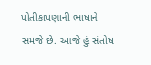પોતીકાપણાની ભાષાને સમજે છે. આજે હું સંતોષ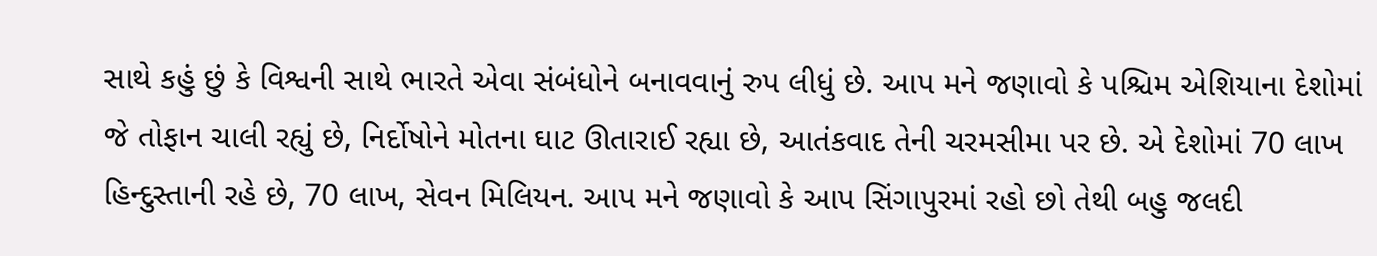સાથે કહું છું કે વિશ્વની સાથે ભારતે એવા સંબંધોને બનાવવાનું રુપ લીધું છે. આપ મને જણાવો કે પશ્ચિમ એશિયાના દેશોમાં જે તોફાન ચાલી રહ્યું છે, નિર્દોષોને મોતના ઘાટ ઊતારાઈ રહ્યા છે, આતંકવાદ તેની ચરમસીમા પર છે. એ દેશોમાં 70 લાખ હિન્દુસ્તાની રહે છે, 70 લાખ, સેવન મિલિયન. આપ મને જણાવો કે આપ સિંગાપુરમાં રહો છો તેથી બહુ જલદી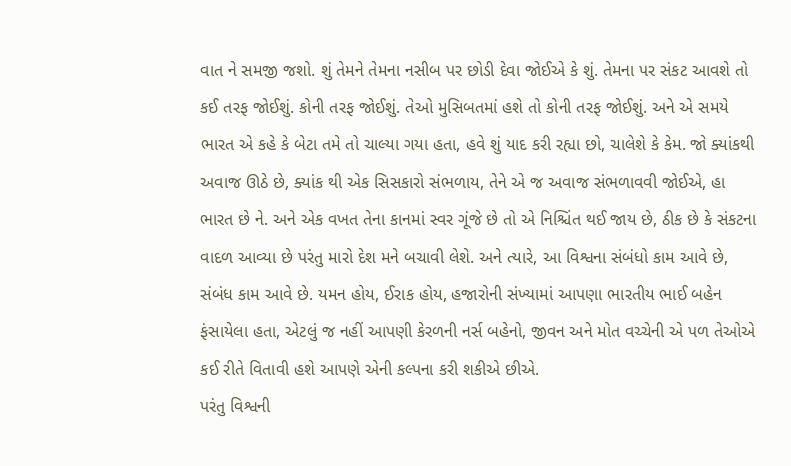વાત ને સમજી જશો. શું તેમને તેમના નસીબ પર છોડી દેવા જોઈએ કે શું. તેમના પર સંકટ આવશે તો કઈ તરફ જોઈશું. કોની તરફ જોઈશું. તેઓ મુસિબતમાં હશે તો કોની તરફ જોઈશું. અને એ સમયે ભારત એ કહે કે બેટા તમે તો ચાલ્યા ગયા હતા, હવે શું યાદ કરી રહ્યા છો, ચાલેશે કે કેમ. જો ક્યાંકથી અવાજ ઊઠે છે, ક્યાંક થી એક સિસકારો સંભળાય, તેને એ જ અવાજ સંભળાવવી જોઈએ, હા ભારત છે ને. અને એક વખત તેના કાનમાં સ્વર ગૂંજે છે તો એ નિશ્ચિંત થઈ જાય છે, ઠીક છે કે સંકટના વાદળ આવ્યા છે પરંતુ મારો દેશ મને બચાવી લેશે. અને ત્યારે, આ વિશ્વના સંબંધો કામ આવે છે, સંબંધ કામ આવે છે. યમન હોય, ઈરાક હોય, હજારોની સંખ્યામાં આપણા ભારતીય ભાઈ બહેન ફંસાયેલા હતા, એટલું જ નહીં આપણી કેરળની નર્સ બહેનો, જીવન અને મોત વચ્ચેની એ પળ તેઓએ કઈ રીતે વિતાવી હશે આપણે એની કલ્પના કરી શકીએ છીએ.
પરંતુ વિશ્વની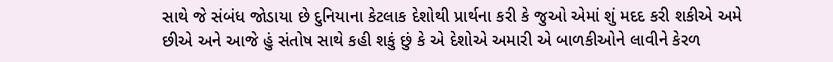સાથે જે સંબંધ જોડાયા છે દુનિયાના કેટલાક દેશોથી પ્રાર્થના કરી કે જુઓ એમાં શું મદદ કરી શકીએ અમે છીએ અને આજે હું સંતોષ સાથે કહી શકું છું કે એ દેશોએ અમારી એ બાળકીઓને લાવીને કેરળ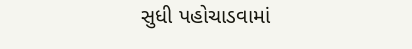સુધી પહોચાડવામાં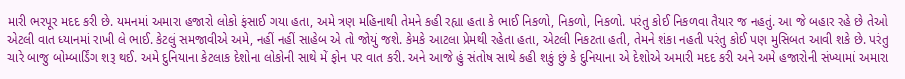મારી ભરપૂર મદદ કરી છે. યમનમાં અમારા હજારો લોકો ફંસાઈ ગયા હતા, અમે ત્રણ મહિનાથી તેમને કહી રહ્યા હતા કે ભાઈ નિકળો, નિકળો, નિકળો. પરંતુ કોઈ નિકળવા તૈયાર જ નહતું. આ જે બહાર રહે છે તેઓ એટલી વાત ધ્યાનમાં રાખી લે ભાઈ. કેટલું સમજાવીએ અમે, નહીં નહીં સાહેબ એ તો જોયું જશે. કેમકે આટલા પ્રેમથી રહેતા હતા, એટલી નિકટતા હતી, તેમને શંકા નહતી પરંતુ કોઈ પણ મુસિબત આવી શકે છે. પરંતુ ચારે બાજુ બોમ્બાર્ડિંગ શરૂ થઈ. અમે દુનિયાના કેટલાક દેશોના લોકોની સાથે મેં ફોન પર વાત કરી. અને આજે હું સંતોષ સાથે કહી શકું છું કે દુનિયાના એ દેશોએ અમારી મદદ કરી અને અમે હજારોની સંખ્યામાં અમારા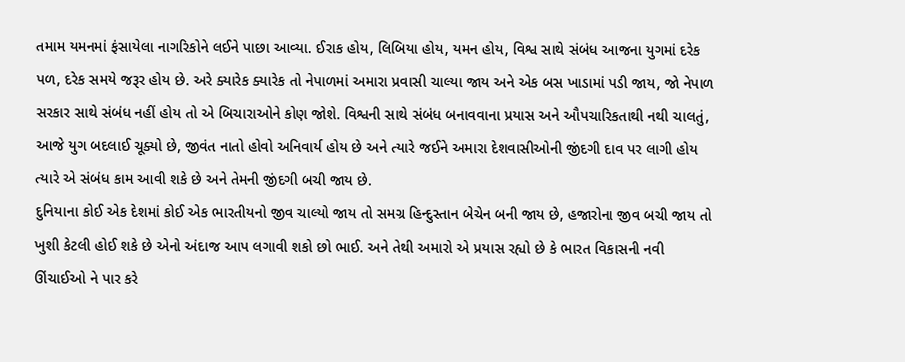તમામ યમનમાં ફંસાયેલા નાગરિકોને લઈને પાછા આવ્યા. ઈરાક હોય, લિબિયા હોય, યમન હોય, વિશ્વ સાથે સંબંધ આજના યુગમાં દરેક પળ, દરેક સમયે જરૂર હોય છે. અરે ક્યારેક ક્યારેક તો નેપાળમાં અમારા પ્રવાસી ચાલ્યા જાય અને એક બસ ખાડામાં પડી જાય, જો નેપાળ સરકાર સાથે સંબંધ નહીં હોય તો એ બિચારાઓને કોણ જોશે. વિશ્વની સાથે સંબંધ બનાવવાના પ્રયાસ અને ઔપચારિકતાથી નથી ચાલતું, આજે યુગ બદલાઈ ચૂક્યો છે, જીવંત નાતો હોવો અનિવાર્ય હોય છે અને ત્યારે જઈને અમારા દેશવાસીઓની જીંદગી દાવ પર લાગી હોય ત્યારે એ સંબંધ કામ આવી શકે છે અને તેમની જીંદગી બચી જાય છે.
દુનિયાના કોઈ એક દેશમાં કોઈ એક ભારતીયનો જીવ ચાલ્યો જાય તો સમગ્ર હિન્દુસ્તાન બેચેન બની જાય છે, હજારોના જીવ બચી જાય તો ખુશી કેટલી હોઈ શકે છે એનો અંદાજ આપ લગાવી શકો છો ભાઈ. અને તેથી અમારો એ પ્રયાસ રહ્યો છે કે ભારત વિકાસની નવી ઊંચાઈઓ ને પાર કરે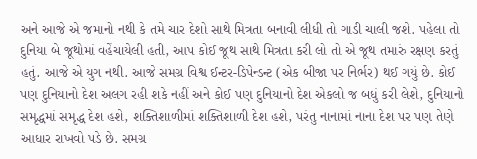અને આજે એ જમાનો નથી કે તમે ચાર દેશો સાથે મિત્રતા બનાવી લીધી તો ગાડી ચાલી જશે. પહેલા તો દુનિયા બે જૂથોમાં વહેંચાયેલી હતી, આપ કોઈ જૂથ સાથે મિત્રતા કરી લો તો એ જૂથ તમારું રક્ષણ કરતું હતું. આજે એ યુગ નથી. આજે સમગ્ર વિશ્વ ઈન્ટર-ડિપેન્ડન્ટ (એક બીજા પર નિર્ભર) થઈ ગયું છે. કોઈ પણ દુનિયાનો દેશ અલગ રહી શકે નહીં અને કોઈ પણ દુનિયાનો દેશ એકલો જ બધું કરી લેશે, દુનિયાનો સમૃદ્ધમાં સમૃદ્ધ દેશ હશે, શક્તિશાળીમાં શક્તિશાળી દેશ હશે, પરંતુ નાનામાં નાના દેશ પર પણ તેણે આધાર રાખવો પડે છે. સમગ્ર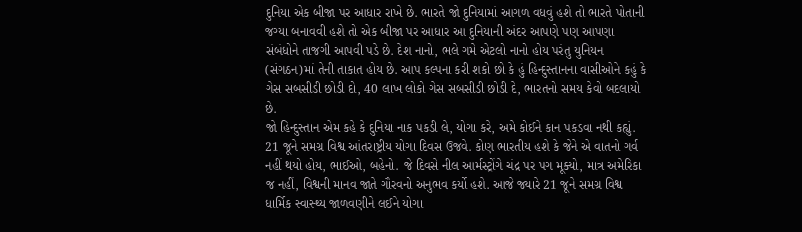દુનિયા એક બીજા પર આધાર રાખે છે. ભારતે જો દુનિયામાં આગળ વધવું હશે તો ભારતે પોતાની જગ્યા બનાવવી હશે તો એક બીજા પર આધાર આ દુનિયાની અંદર આપણે પણ આપણા સંબંધોને તાજગી આપવી પડે છે. દેશ નાનો, ભલે ગમે એટલો નાનો હોય પરંતુ યુનિયન (સંગઠન)માં તેની તાકાત હોય છે. આપ કલ્પના કરી શકો છો કે હું હિન્દુસ્તાનના વાસીઓને કહું કે ગેસ સબસીડી છોડી દો, 40 લાખ લોકો ગેસ સબસીડી છોડી દે, ભારતનો સમય કેવો બદલાયો છે.
જો હિન્દુસ્તાન એમ કહે કે દુનિયા નાક પકડી લે, યોગા કરે, અમે કોઈને કાન પકડવા નથી કહ્યું. 21 જૂને સમગ્ર વિશ્વ આંતરાષ્ટ્રીય યોગા દિવસ ઉજવે. કોણ ભારતીય હશે કે જેને એ વાતનો ગર્વ નહીં થયો હોય, ભાઈઓ, બહેનો. જે દિવસે નીલ આર્મસ્ટ્રોંગે ચંદ્ર પર પગ મૂક્યો, માત્ર અમેરિકા જ નહીં, વિશ્વની માનવ જાતે ગૌરવનો અનુભવ કર્યો હશે. આજે જ્યારે 21 જૂને સમગ્ર વિશ્વ ધાર્મિક સ્વાસ્થ્ય જાળવણીને લઈને યોગા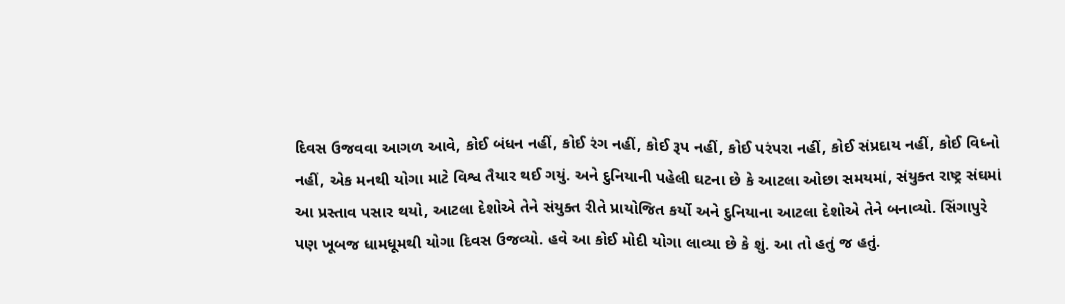દિવસ ઉજવવા આગળ આવે, કોઈ બંધન નહીં, કોઈ રંગ નહીં, કોઈ રૂપ નહીં, કોઈ પરંપરા નહીં, કોઈ સંપ્રદાય નહીં, કોઈ વિધ્નો નહીં, એક મનથી યોગા માટે વિશ્વ તૈયાર થઈ ગયું. અને દુનિયાની પહેલી ઘટના છે કે આટલા ઓછા સમયમાં, સંયુક્ત રાષ્ટ્ર સંઘમાં આ પ્રસ્તાવ પસાર થયો, આટલા દેશોએ તેને સંયુક્ત રીતે પ્રાયોજિત કર્યો અને દુનિયાના આટલા દેશોએ તેને બનાવ્યો. સિંગાપુરે પણ ખૂબજ ધામધૂમથી યોગા દિવસ ઉજવ્યો. હવે આ કોઈ મોદી યોગા લાવ્યા છે કે શું. આ તો હતું જ હતું.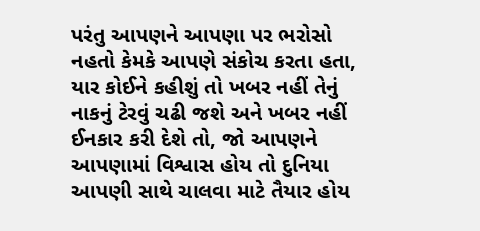પરંતુ આપણને આપણા પર ભરોસો નહતો કેમકે આપણે સંકોચ કરતા હતા, યાર કોઈને કહીશું તો ખબર નહીં તેનું નાકનું ટેરવું ચઢી જશે અને ખબર નહીં ઈનકાર કરી દેશે તો, જો આપણને આપણામાં વિશ્વાસ હોય તો દુનિયા આપણી સાથે ચાલવા માટે તૈયાર હોય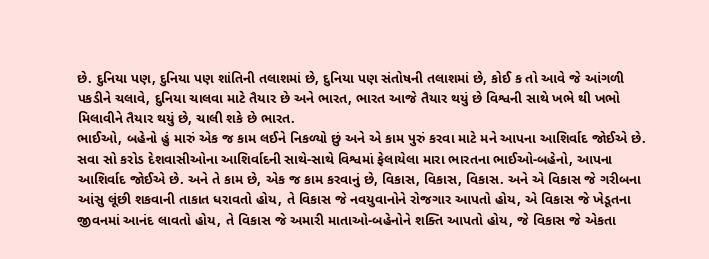છે. દુનિયા પણ, દુનિયા પણ શાંતિની તલાશમાં છે, દુનિયા પણ સંતોષની તલાશમાં છે, કોઈ ક તો આવે જે આંગળી પકડીને ચલાવે, દુનિયા ચાલવા માટે તૈયાર છે અને ભારત, ભારત આજે તૈયાર થયું છે વિશ્વની સાથે ખભે થી ખભો મિલાવીને તૈયાર થયું છે, ચાલી શકે છે ભારત.
ભાઈઓ, બહેનો હું મારું એક જ કામ લઈને નિકળ્યો છું અને એ કામ પુરું કરવા માટે મને આપના આશિર્વાદ જોઈએ છે. સવા સો કરોડ દેશવાસીઓના આશિર્વાદની સાથે-સાથે વિશ્વમાં ફેલાયેલા મારા ભારતના ભાઈઓ-બહેનો, આપના આશિર્વાદ જોઈએ છે. અને તે કામ છે, એક જ કામ કરવાનું છે, વિકાસ, વિકાસ, વિકાસ. અને એ વિકાસ જે ગરીબના આંસુ લૂંછી શકવાની તાકાત ધરાવતો હોય, તે વિકાસ જે નવયુવાનોને રોજગાર આપતો હોય, એ વિકાસ જે ખેડૂતના જીવનમાં આનંદ લાવતો હોય, તે વિકાસ જે અમારી માતાઓ-બહેનોને શક્તિ આપતો હોય, જે વિકાસ જે એકતા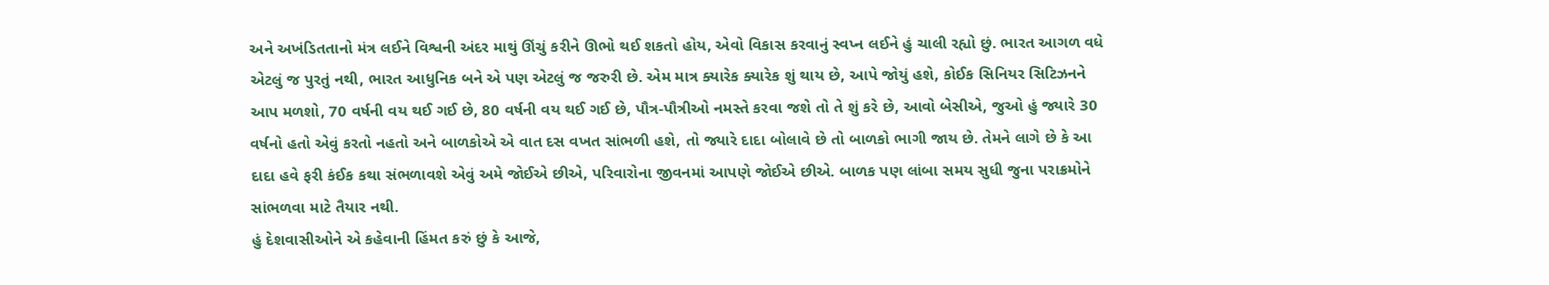અને અખંડિતતાનો મંત્ર લઈને વિશ્વની અંદર માથું ઊંચું કરીને ઊભો થઈ શકતો હોય, એવો વિકાસ કરવાનું સ્વપ્ન લઈને હું ચાલી રહ્યો છું. ભારત આગળ વધે એટલું જ પુરતું નથી, ભારત આધુનિક બને એ પણ એટલું જ જરુરી છે. એમ માત્ર ક્યારેક ક્યારેક શું થાય છે, આપે જોયું હશે, કોઈક સિનિયર સિટિઝનને આપ મળશો, 70 વર્ષની વય થઈ ગઈ છે, 80 વર્ષની વય થઈ ગઈ છે, પૌત્ર-પૌત્રીઓ નમસ્તે કરવા જશે તો તે શું કરે છે, આવો બેસીએ, જુઓ હું જ્યારે 30 વર્ષનો હતો એવું કરતો નહતો અને બાળકોએ એ વાત દસ વખત સાંભળી હશે, તો જ્યારે દાદા બોલાવે છે તો બાળકો ભાગી જાય છે. તેમને લાગે છે કે આ દાદા હવે ફરી કંઈક કથા સંભળાવશે એવું અમે જોઈએ છીએ, પરિવારોના જીવનમાં આપણે જોઈએ છીએ. બાળક પણ લાંબા સમય સુધી જુના પરાક્રમોને સાંભળવા માટે તૈયાર નથી.
હું દેશવાસીઓને એ કહેવાની હિંમત કરું છું કે આજે,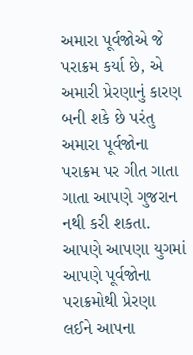અમારા પૂર્વજોએ જે પરાક્રમ કર્યા છે, એ અમારી પ્રેરણાનું કારણ બની શકે છે પરંતુ અમારા પૂર્વજોના પરાક્રમ પર ગીત ગાતા ગાતા આપણે ગુજરાન નથી કરી શકતા. આપણે આપણા યુગમાં આપણે પૂર્વજોના પરાક્રમોથી પ્રેરણા લઈને આપના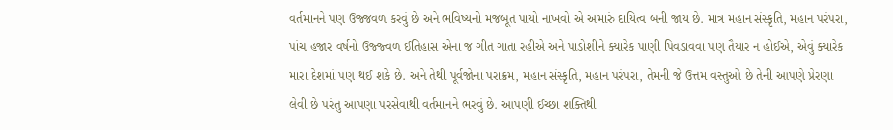વર્તમાનને પણ ઉજ્જવળ કરવું છે અને ભવિષ્યનો મજબૂત પાયો નાખવો એ અમારું દાયિત્વ બની જાય છે. માત્ર મહાન સંસ્કૃતિ, મહાન પરંપરા, પાંચ હજાર વર્ષનો ઉજ્જ્વળ ઈતિહાસ એના જ ગીત ગાતા રહીએ અને પાડોશીને ક્યારેક પાણી પિવડાવવા પણ તૈયાર ન હોઈએ, એવું ક્યારેક મારા દેશમાં પણ થઈ શકે છે. અને તેથી પૂર્વજોના પરાક્રમ, મહાન સંસ્કૃતિ, મહાન પરંપરા, તેમની જે ઉત્તમ વસ્તુઓ છે તેની આપણે પ્રેરણા લેવી છે પરંતુ આપણા પરસેવાથી વર્તમાનને ભરવું છે. આપણી ઈચ્છા શક્તિથી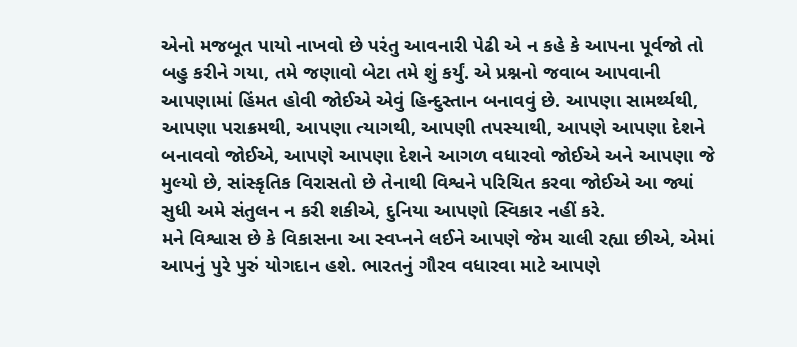એનો મજબૂત પાયો નાખવો છે પરંતુ આવનારી પેઢી એ ન કહે કે આપના પૂર્વજો તો બહુ કરીને ગયા, તમે જણાવો બેટા તમે શું કર્યું. એ પ્રશ્નનો જવાબ આપવાની આપણામાં હિંમત હોવી જોઈએ એવું હિન્દુસ્તાન બનાવવું છે. આપણા સામર્થ્યથી, આપણા પરાક્રમથી, આપણા ત્યાગથી, આપણી તપસ્યાથી, આપણે આપણા દેશને બનાવવો જોઈએ, આપણે આપણા દેશને આગળ વધારવો જોઈએ અને આપણા જે મુલ્યો છે, સાંસ્કૃતિક વિરાસતો છે તેનાથી વિશ્વને પરિચિત કરવા જોઈએ આ જ્યાં સુધી અમે સંતુલન ન કરી શકીએ, દુનિયા આપણો સ્વિકાર નહીં કરે.
મને વિશ્વાસ છે કે વિકાસના આ સ્વપ્નને લઈને આપણે જેમ ચાલી રહ્યા છીએ, એમાં આપનું પુરે પુરું યોગદાન હશે. ભારતનું ગૌરવ વધારવા માટે આપણે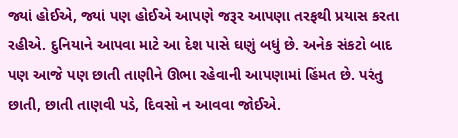જ્યાં હોઈએ, જ્યાં પણ હોઈએ આપણે જરૂર આપણા તરફથી પ્રયાસ કરતા રહીએ. દુનિયાને આપવા માટે આ દેશ પાસે ઘણું બધું છે. અનેક સંકટો બાદ પણ આજે પણ છાતી તાણીને ઊભા રહેવાની આપણામાં હિંમત છે. પરંતુ છાતી, છાતી તાણવી પડે, દિવસો ન આવવા જોઈએ.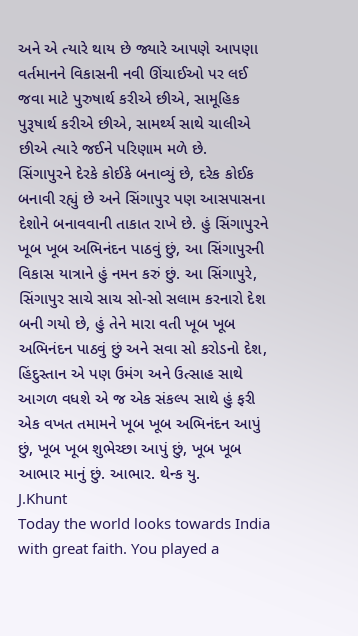અને એ ત્યારે થાય છે જ્યારે આપણે આપણા વર્તમાનને વિકાસની નવી ઊંચાઈઓ પર લઈ જવા માટે પુરુષાર્થ કરીએ છીએ, સામૂહિક પુરૂષાર્થ કરીએ છીએ, સામર્થ્ય સાથે ચાલીએ છીએ ત્યારે જઈને પરિણામ મળે છે.
સિંગાપુરને દેરકે કોઈકે બનાવ્યું છે, દરેક કોઈક બનાવી રહ્યું છે અને સિંગાપુર પણ આસપાસના દેશોને બનાવવાની તાકાત રાખે છે. હું સિંગાપુરને ખૂબ ખૂબ અભિનંદન પાઠવું છું, આ સિંગાપુરની વિકાસ યાત્રાને હું નમન કરું છું. આ સિંગાપુરે, સિંગાપુર સાચે સાચ સો-સો સલામ કરનારો દેશ બની ગયો છે, હું તેને મારા વતી ખૂબ ખૂબ અભિનંદન પાઠવું છું અને સવા સો કરોડનો દેશ, હિંદુસ્તાન એ પણ ઉમંગ અને ઉત્સાહ સાથે આગળ વધશે એ જ એક સંકલ્પ સાથે હું ફરી એક વખત તમામને ખૂબ ખૂબ અભિનંદન આપું છું, ખૂબ ખૂબ શુભેચ્છા આપું છું, ખૂબ ખૂબ આભાર માનું છું. આભાર. થેન્ક યુ.
J.Khunt
Today the world looks towards India with great faith. You played a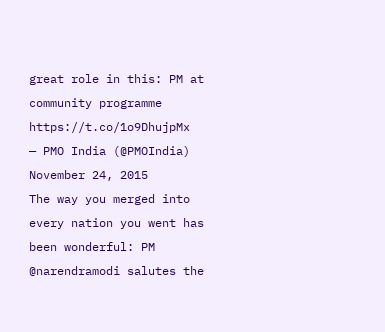great role in this: PM at community programme https://t.co/1o9DhujpMx
— PMO India (@PMOIndia) November 24, 2015
The way you merged into every nation you went has been wonderful: PM @narendramodi salutes the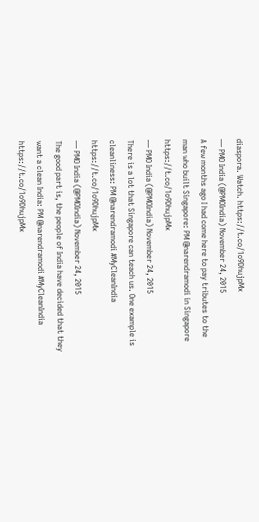diaspora. Watch. https://t.co/1o9DhujpMx
— PMO India (@PMOIndia) November 24, 2015
A few months ago I had come here to pay tributes to the man who built Singapore: PM @narendramodi in Singapore https://t.co/1o9DhujpMx
— PMO India (@PMOIndia) November 24, 2015
There is a lot that Singapore can teach us. One example is cleanliness: PM @narendramodi #MyCleanIndia https://t.co/1o9DhujpMx
— PMO India (@PMOIndia) November 24, 2015
The good part is, the people of India have decided that they want a clean India: PM @narendramodi #MyCleanIndia https://t.co/1o9DhujpMx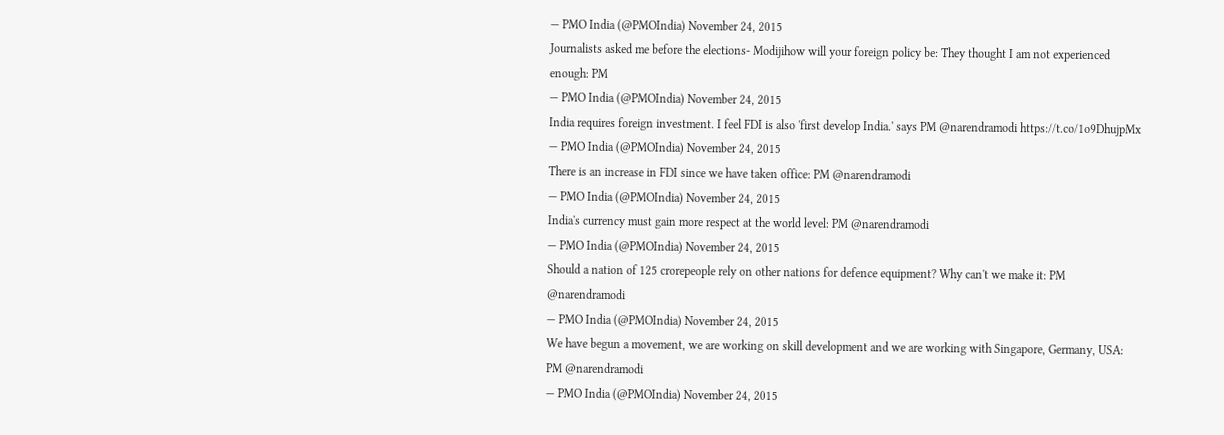— PMO India (@PMOIndia) November 24, 2015
Journalists asked me before the elections- Modijihow will your foreign policy be: They thought I am not experienced enough: PM
— PMO India (@PMOIndia) November 24, 2015
India requires foreign investment. I feel FDI is also 'first develop India.' says PM @narendramodi https://t.co/1o9DhujpMx
— PMO India (@PMOIndia) November 24, 2015
There is an increase in FDI since we have taken office: PM @narendramodi
— PMO India (@PMOIndia) November 24, 2015
India's currency must gain more respect at the world level: PM @narendramodi
— PMO India (@PMOIndia) November 24, 2015
Should a nation of 125 crorepeople rely on other nations for defence equipment? Why can't we make it: PM @narendramodi
— PMO India (@PMOIndia) November 24, 2015
We have begun a movement, we are working on skill development and we are working with Singapore, Germany, USA: PM @narendramodi
— PMO India (@PMOIndia) November 24, 2015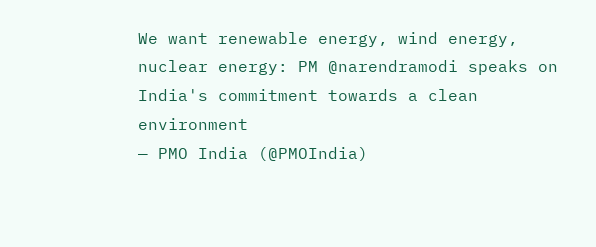We want renewable energy, wind energy, nuclear energy: PM @narendramodi speaks on India's commitment towards a clean environment
— PMO India (@PMOIndia)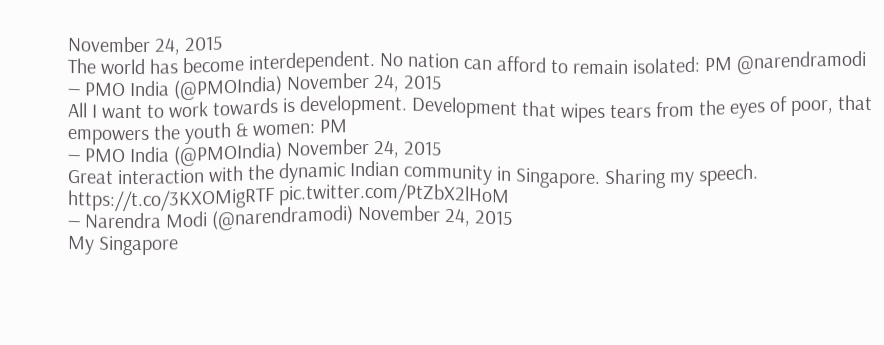November 24, 2015
The world has become interdependent. No nation can afford to remain isolated: PM @narendramodi
— PMO India (@PMOIndia) November 24, 2015
All I want to work towards is development. Development that wipes tears from the eyes of poor, that empowers the youth & women: PM
— PMO India (@PMOIndia) November 24, 2015
Great interaction with the dynamic Indian community in Singapore. Sharing my speech. https://t.co/3KXOMigRTF pic.twitter.com/PtZbX2lHoM
— Narendra Modi (@narendramodi) November 24, 2015
My Singapore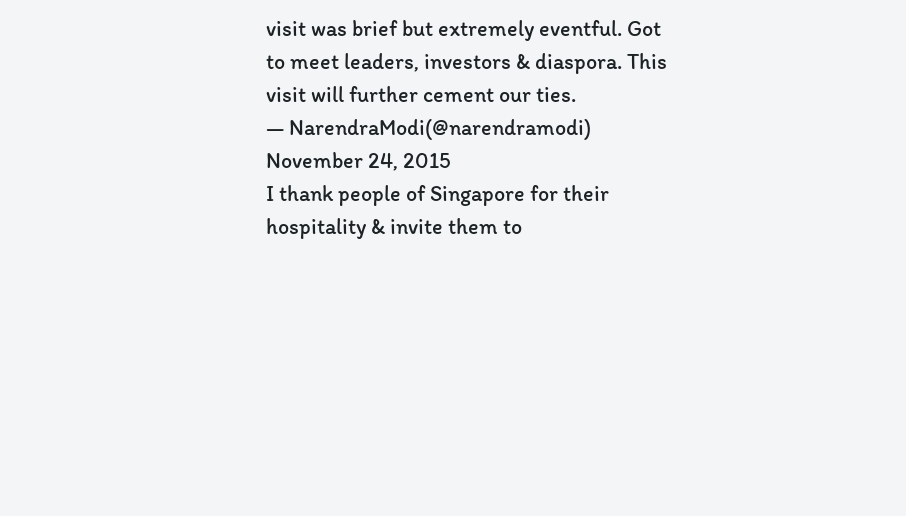visit was brief but extremely eventful. Got to meet leaders, investors & diaspora. This visit will further cement our ties.
— NarendraModi(@narendramodi) November 24, 2015
I thank people of Singapore for their hospitality & invite them to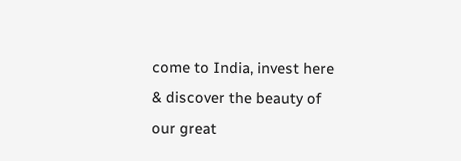come to India, invest here & discover the beauty of our great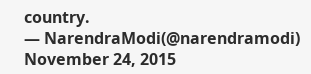country.
— NarendraModi(@narendramodi) November 24, 2015